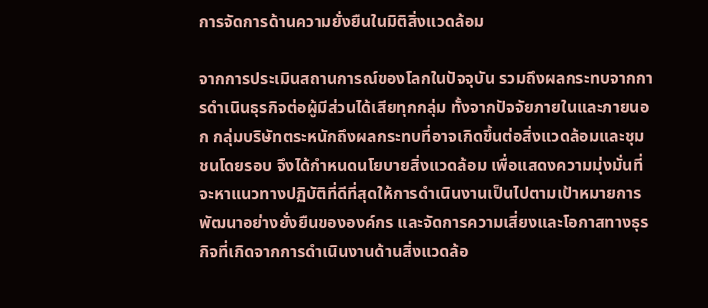การจัดการด้านความยั่งยืนในมิติสิ่งแวดล้อม

จากการประเมินสถานการณ์ของโลกในปัจจุบัน รวมถึงผลกระทบจากการดำเนินธุรกิจต่อผู้มีส่วนได้เสียทุกกลุ่ม ทั้งจากปัจจัยภายในและภายนอก กลุ่มบริษัทตระหนักถึงผลกระทบที่อาจเกิดขึ้นต่อสิ่งแวดล้อมและชุมชนโดยรอบ จึงได้กำหนดนโยบายสิ่งแวดล้อม เพื่อแสดงความมุ่งมั่นที่จะหาแนวทางปฏิบัติที่ดีที่สุดให้การดำเนินงานเป็นไปตามเป้าหมายการพัฒนาอย่างยั่งยืนขององค์กร และจัดการความเสี่ยงและโอกาสทางธุรกิจที่เกิดจากการดำเนินงานด้านสิ่งแวดล้อ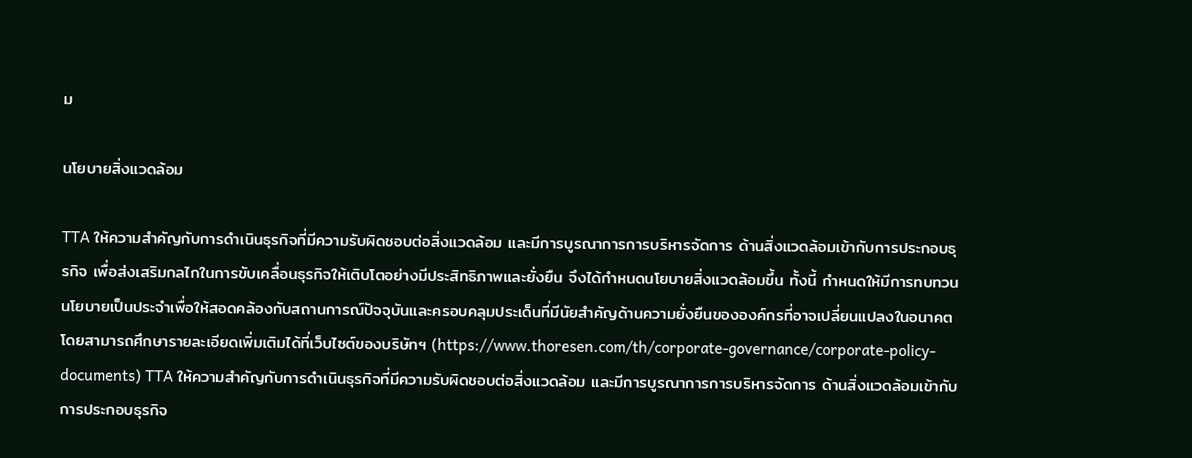ม

นโยบายสิ่งแวดล้อม

TTA ให้ความสำคัญกับการดำเนินธุรกิจที่มีความรับผิดชอบต่อสิ่งแวดล้อม และมีการบูรณาการการบริหารจัดการ ด้านสิ่งแวดล้อมเข้ากับการประกอบธุรกิจ เพื่อส่งเสริมกลไกในการขับเคลื่อนธุรกิจให้เติบโตอย่างมีประสิทธิภาพและยั่งยืน จึงได้กำหนดนโยบายสิ่งแวดล้อมขึ้น ทั้งนี้ กำหนดให้มีการทบทวนนโยบายเป็นประจำเพื่อให้สอดคล้องกับสถานการณ์ปัจจุบันและครอบคลุมประเด็นที่มีนัยสำคัญด้านความยั่งยืนขององค์กรที่อาจเปลี่ยนแปลงในอนาคต โดยสามารถศึกษารายละเอียดเพิ่มเติมได้ที่เว็บไซต์ของบริษัทฯ (https://www.thoresen.com/th/corporate-governance/corporate-policy-documents) TTA ให้ความสำคัญกับการดำเนินธุรกิจที่มีความรับผิดชอบต่อสิ่งแวดล้อม และมีการบูรณาการการบริหารจัดการ ด้านสิ่งแวดล้อมเข้ากับการประกอบธุรกิจ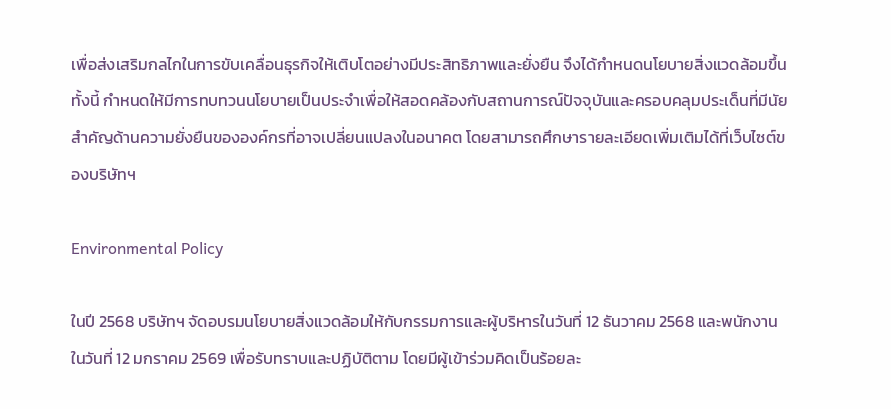เพื่อส่งเสริมกลไกในการขับเคลื่อนธุรกิจให้เติบโตอย่างมีประสิทธิภาพและยั่งยืน จึงได้กำหนดนโยบายสิ่งแวดล้อมขึ้น ทั้งนี้ กำหนดให้มีการทบทวนนโยบายเป็นประจำเพื่อให้สอดคล้องกับสถานการณ์ปัจจุบันและครอบคลุมประเด็นที่มีนัยสำคัญด้านความยั่งยืนขององค์กรที่อาจเปลี่ยนแปลงในอนาคต โดยสามารถศึกษารายละเอียดเพิ่มเติมได้ที่เว็บไซต์ของบริษัทฯ

Environmental Policy

ในปี 2568 บริษัทฯ จัดอบรมนโยบายสิ่งแวดล้อมให้กับกรรมการและผู้บริหารในวันที่ 12 ธันวาคม 2568 และพนักงานในวันที่ 12 มกราคม 2569 เพื่อรับทราบและปฏิบัติตาม โดยมีผู้เข้าร่วมคิดเป็นร้อยละ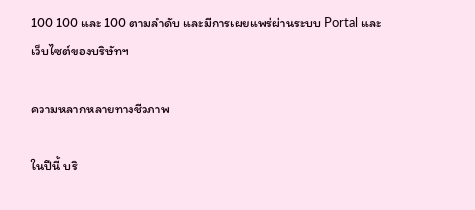100 100 และ 100 ตามลำดับ และมีการเผยแพร่ผ่านระบบ Portal และเว็บไซต์ของบริษัทฯ

ความหลากหลายทางชีวภาพ

ในปีนี้ บริ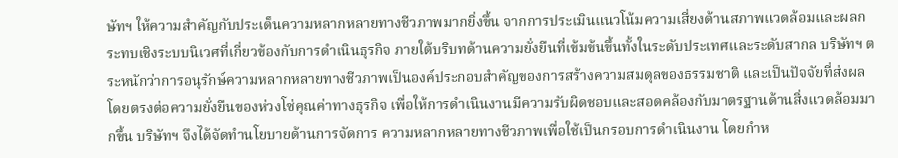ษัทฯ ให้ความสำคัญกับประเด็นความหลากหลายทางชีวภาพมากยิ่งขึ้น จากการประเมินแนวโน้มความเสี่ยงด้านสภาพแวดล้อมและผลกระทบเชิงระบบนิเวศที่เกี่ยวข้องกับการดำเนินธุรกิจ ภายใต้บริบทด้านความยั่งยืนที่เข้มข้นขึ้นทั้งในระดับประเทศและระดับสากล บริษัทฯ ตระหนักว่าการอนุรักษ์ความหลากหลายทางชีวภาพเป็นองค์ประกอบสำคัญของการสร้างความสมดุลของธรรมชาติ และเป็นปัจจัยที่ส่งผลโดยตรงต่อความยั่งยืนของห่วงโซ่คุณค่าทางธุรกิจ เพื่อให้การดำเนินงานมีความรับผิดชอบและสอดคล้องกับมาตรฐานด้านสิ่งแวดล้อมมากขึ้น บริษัทฯ จึงได้จัดทำนโยบายด้านการจัดการ ความหลากหลายทางชีวภาพเพื่อใช้เป็นกรอบการดำเนินงาน โดยกำห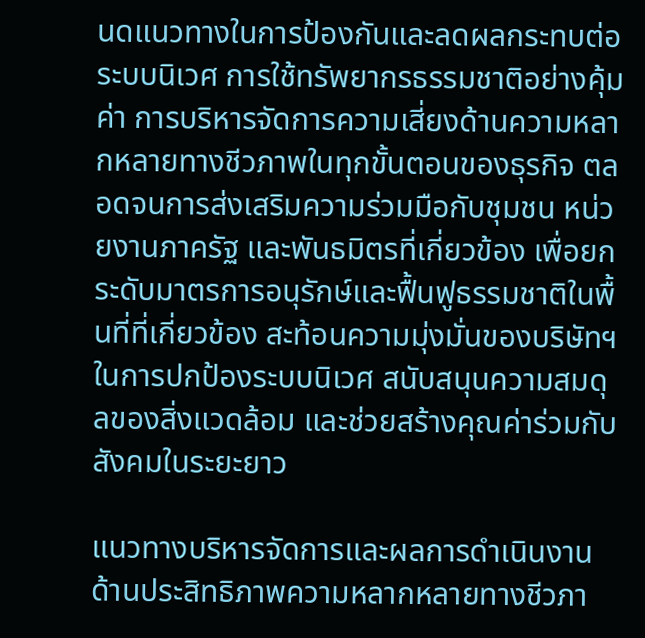นดแนวทางในการป้องกันและลดผลกระทบต่อระบบนิเวศ การใช้ทรัพยากรธรรมชาติอย่างคุ้มค่า การบริหารจัดการความเสี่ยงด้านความหลากหลายทางชีวภาพในทุกขั้นตอนของธุรกิจ ตลอดจนการส่งเสริมความร่วมมือกับชุมชน หน่วยงานภาครัฐ และพันธมิตรที่เกี่ยวข้อง เพื่อยกระดับมาตรการอนุรักษ์และฟื้นฟูธรรมชาติในพื้นที่ที่เกี่ยวข้อง สะท้อนความมุ่งมั่นของบริษัทฯ ในการปกป้องระบบนิเวศ สนับสนุนความสมดุลของสิ่งแวดล้อม และช่วยสร้างคุณค่าร่วมกับสังคมในระยะยาว

แนวทางบริหารจัดการและผลการดำเนินงานด้านประสิทธิภาพความหลากหลายทางชีวภา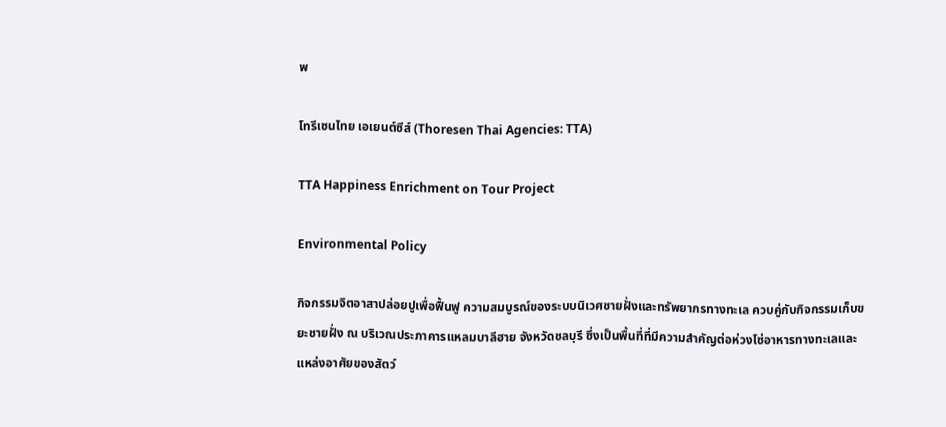พ

โทรีเซนไทย เอเยนต์ซีส์ (Thoresen Thai Agencies: TTA)

TTA Happiness Enrichment on Tour Project

Environmental Policy

กิจกรรมจิตอาสาปล่อยปูเพื่อฟื้นฟู ความสมบูรณ์ของระบบนิเวศชายฝั่งและทรัพยากรทางทะเล ควบคู่กับกิจกรรมเก็บขยะชายฝั่ง ณ บริเวณประภาคารแหลมบาลีฮาย จังหวัดชลบุรี ซึ่งเป็นพื้นที่ที่มีความสำคัญต่อห่วงโซ่อาหารทางทะเลและแหล่งอาศัยของสัตว์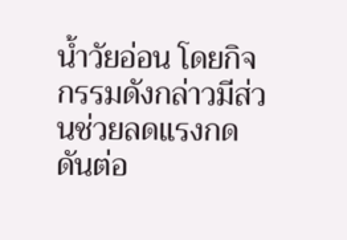น้ำวัยอ่อน โดยกิจกรรมดังกล่าวมีส่วนช่วยลดแรงกดดันต่อ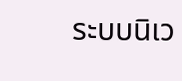ระบบนิเว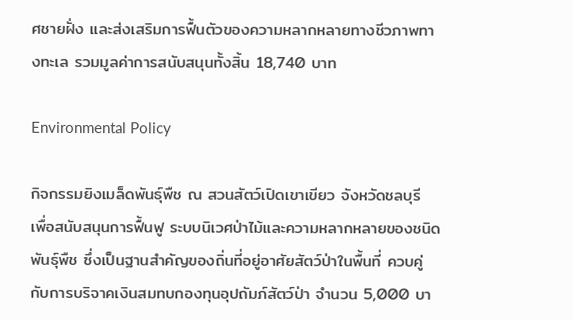ศชายฝั่ง และส่งเสริมการฟื้นตัวของความหลากหลายทางชีวภาพทางทะเล รวมมูลค่าการสนับสนุนทั้งสิ้น 18,740 บาท

Environmental Policy

กิจกรรมยิงเมล็ดพันธุ์พืช ณ สวนสัตว์เปิดเขาเขียว จังหวัดชลบุรี เพื่อสนับสนุนการฟื้นฟู ระบบนิเวศป่าไม้และความหลากหลายของชนิดพันธุ์พืช ซึ่งเป็นฐานสำคัญของถิ่นที่อยู่อาศัยสัตว์ป่าในพื้นที่ ควบคู่กับการบริจาคเงินสมทบกองทุนอุปถัมภ์สัตว์ป่า จำนวน 5,000 บา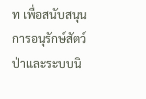ท เพื่อสนับสนุนการอนุรักษ์สัตว์ป่าและระบบนิ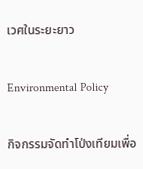เวศในระยะยาว

Environmental Policy

กิจกรรมจัดทำโป่งเทียมเพื่อ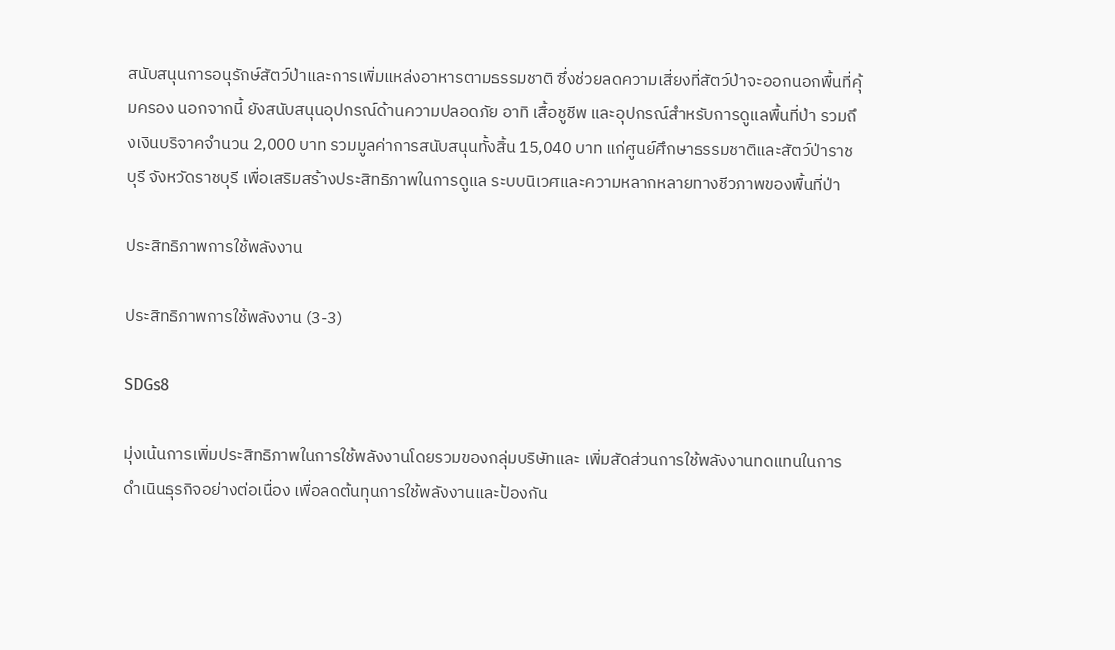สนับสนุนการอนุรักษ์สัตว์ป่าและการเพิ่มแหล่งอาหารตามธรรมชาติ ซึ่งช่วยลดความเสี่ยงที่สัตว์ป่าจะออกนอกพื้นที่คุ้มครอง นอกจากนี้ ยังสนับสนุนอุปกรณ์ด้านความปลอดภัย อาทิ เสื้อชูชีพ และอุปกรณ์สำหรับการดูแลพื้นที่ป่า รวมถึงเงินบริจาคจำนวน 2,000 บาท รวมมูลค่าการสนับสนุนทั้งสิ้น 15,040 บาท แก่ศูนย์ศึกษาธรรมชาติและสัตว์ป่าราชบุรี จังหวัดราชบุรี เพื่อเสริมสร้างประสิทธิภาพในการดูแล ระบบนิเวศและความหลากหลายทางชีวภาพของพื้นที่ป่า

ประสิทธิภาพการใช้พลังงาน

ประสิทธิภาพการใช้พลังงาน (3-3)

SDGs8

มุ่งเน้นการเพิ่มประสิทธิภาพในการใช้พลังงานโดยรวมของกลุ่มบริษัทและ เพิ่มสัดส่วนการใช้พลังงานทดแทนในการดำเนินธุรกิจอย่างต่อเนื่อง เพื่อลดต้นทุนการใช้พลังงานและป้องกัน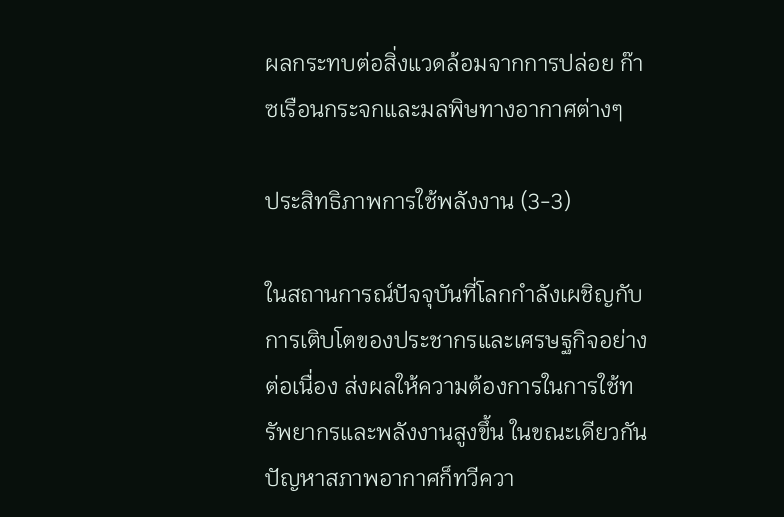ผลกระทบต่อสิ่งแวดล้อมจากการปล่อย ก๊าซเรือนกระจกและมลพิษทางอากาศต่างๆ

ประสิทธิภาพการใช้พลังงาน (3-3)

ในสถานการณ์ปัจจุบันที่โลกกำลังเผชิญกับการเติบโตของประชากรและเศรษฐกิจอย่างต่อเนื่อง ส่งผลให้ความต้องการในการใช้ทรัพยากรและพลังงานสูงขึ้น ในขณะเดียวกัน ปัญหาสภาพอากาศก็ทวีควา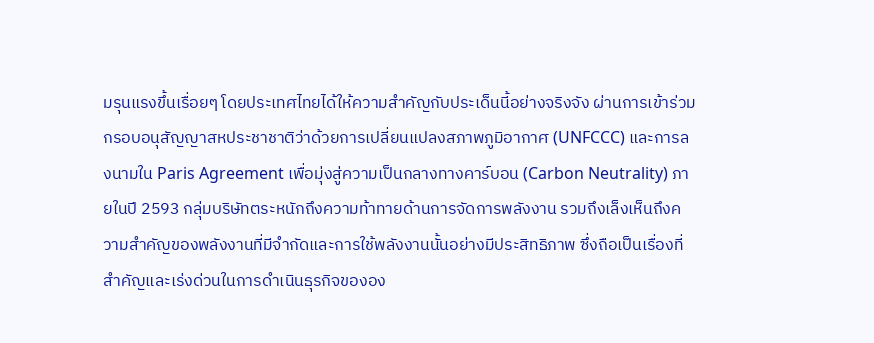มรุนแรงขึ้นเรื่อยๆ โดยประเทศไทยได้ให้ความสำคัญกับประเด็นนี้อย่างจริงจัง ผ่านการเข้าร่วมกรอบอนุสัญญาสหประชาชาติว่าด้วยการเปลี่ยนแปลงสภาพภูมิอากาศ (UNFCCC) และการลงนามใน Paris Agreement เพื่อมุ่งสู่ความเป็นกลางทางคาร์บอน (Carbon Neutrality) ภายในปี 2593 กลุ่มบริษัทตระหนักถึงความท้าทายด้านการจัดการพลังงาน รวมถึงเล็งเห็นถึงความสำคัญของพลังงานที่มีจำกัดและการใช้พลังงานนั้นอย่างมีประสิทธิภาพ ซึ่งถือเป็นเรื่องที่สำคัญและเร่งด่วนในการดำเนินธุรกิจขององ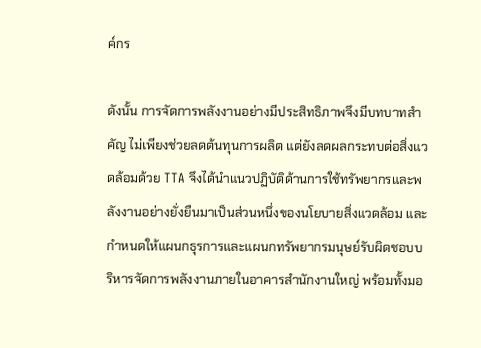ค์กร

ดังนั้น การจัดการพลังงานอย่างมีประสิทธิภาพจึงมีบทบาทสำคัญ ไม่เพียงช่วยลดต้นทุนการผลิต แต่ยังลดผลกระทบต่อสิ่งแวดล้อมด้วย TTA จึงได้นำแนวปฏิบัติด้านการใช้ทรัพยากรและพลังงานอย่างยั่งยืนมาเป็นส่วนหนึ่งของนโยบายสิ่งแวดล้อม และกำหนดให้แผนกธุรการและแผนกทรัพยากรมนุษย์รับผิดชอบบริหารจัดการพลังงานภายในอาคารสำนักงานใหญ่ พร้อมทั้งมอ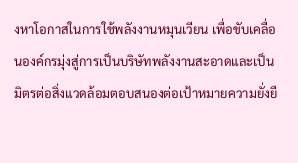งหาโอกาสในการใช้พลังงานหมุนเวียน เพื่อขับเคลื่อนองค์กรมุ่งสู่การเป็นบริษัทพลังงานสะอาดและเป็นมิตรต่อสิ่งแวดล้อมตอบสนองต่อเป้าหมายความยั่งยื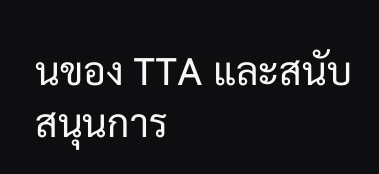นของ TTA และสนับสนุนการ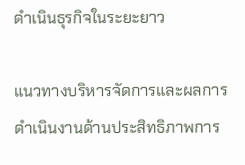ดำเนินธุรกิจในระยะยาว

แนวทางบริหารจัดการและผลการดำเนินงานด้านประสิทธิภาพการ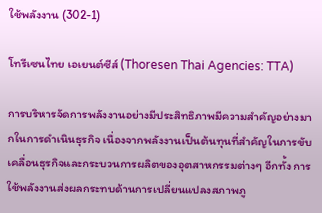ใช้พลังงาน (302-1)

โทรีเซนไทย เอเยนต์ซีส์ (Thoresen Thai Agencies: TTA)

การบริหารจัดการพลังงานอย่างมีประสิทธิภาพมีความสำคัญอย่างมากในการดำเนินธุรกิจ เนื่องจากพลังงานเป็นต้นทุนที่สำคัญในการขับเคลื่อนธุรกิจและกระบวนการผลิตของอุตสาหกรรมต่างๆ อีกทั้ง การใช้พลังงานส่งผลกระทบด้านการเปลี่ยนแปลงสภาพภู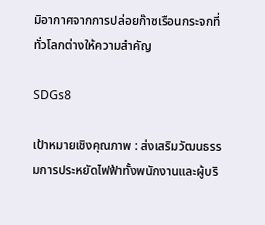มิอากาศจากการปล่อยก๊าซเรือนกระจกที่ทั่วโลกต่างให้ความสำคัญ

SDGs8

เป้าหมายเชิงคุณภาพ : ส่งเสริมวัฒนธรรมการประหยัดไฟฟ้าทั้งพนักงานและผู้บริ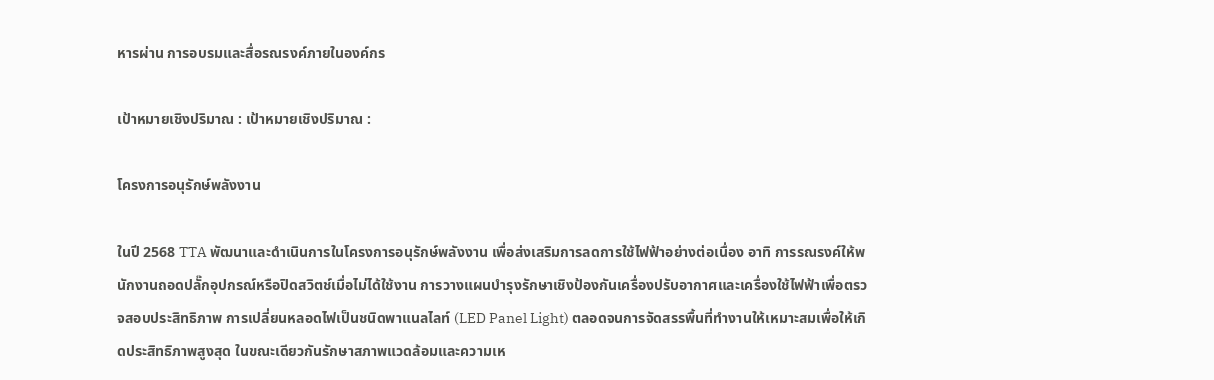หารผ่าน การอบรมและสื่อรณรงค์ภายในองค์กร

เป้าหมายเชิงปริมาณ : เป้าหมายเชิงปริมาณ :

โครงการอนุรักษ์พลังงาน

ในปี 2568 TTA พัฒนาและดำเนินการในโครงการอนุรักษ์พลังงาน เพื่อส่งเสริมการลดการใช้ไฟฟ้าอย่างต่อเนื่อง อาทิ การรณรงค์ให้พนักงานถอดปลั๊กอุปกรณ์หรือปิดสวิตช์เมื่อไม่ได้ใช้งาน การวางแผนบำรุงรักษาเชิงป้องกันเครื่องปรับอากาศและเครื่องใช้ไฟฟ้าเพื่อตรวจสอบประสิทธิภาพ การเปลี่ยนหลอดไฟเป็นชนิดพาแนลไลท์ (LED Panel Light) ตลอดจนการจัดสรรพื้นที่ทำงานให้เหมาะสมเพื่อให้เกิดประสิทธิภาพสูงสุด ในขณะเดียวกันรักษาสภาพแวดล้อมและความเห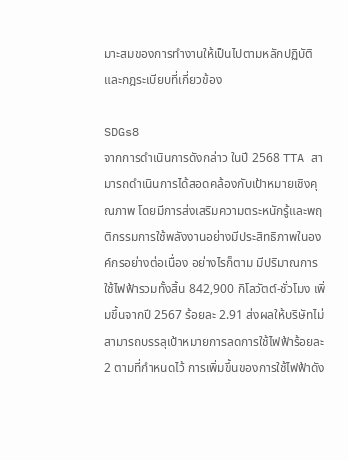มาะสมของการทำงานให้เป็นไปตามหลักปฏิบัติและกฎระเบียบที่เกี่ยวข้อง

SDGs8
จากการดำเนินการดังกล่าว ในปี 2568 TTA สามารถดำเนินการได้สอดคล้องกับเป้าหมายเชิงคุณภาพ โดยมีการส่งเสริมความตระหนักรู้และพฤติกรรมการใช้พลังงานอย่างมีประสิทธิภาพในองค์กรอย่างต่อเนื่อง อย่างไรก็ตาม มีปริมาณการใช้ไฟฟ้ารวมทั้งสิ้น 842,900 กิโลวัตต์-ชั่วโมง เพิ่มขึ้นจากปี 2567 ร้อยละ 2.91 ส่งผลให้บริษัทไม่สามารถบรรลุเป้าหมายการลดการใช้ไฟฟ้าร้อยละ 2 ตามที่กำหนดไว้ การเพิ่มขึ้นของการใช้ไฟฟ้าดัง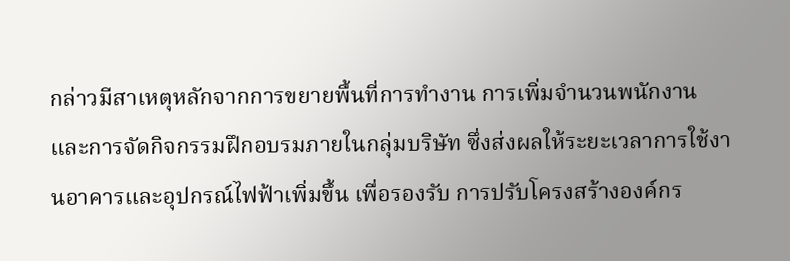กล่าวมีสาเหตุหลักจากการขยายพื้นที่การทำงาน การเพิ่มจำนวนพนักงาน และการจัดกิจกรรมฝึกอบรมภายในกลุ่มบริษัท ซึ่งส่งผลให้ระยะเวลาการใช้งานอาคารและอุปกรณ์ไฟฟ้าเพิ่มขึ้น เพื่อรองรับ การปรับโครงสร้างองค์กร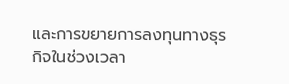และการขยายการลงทุนทางธุรกิจในช่วงเวลา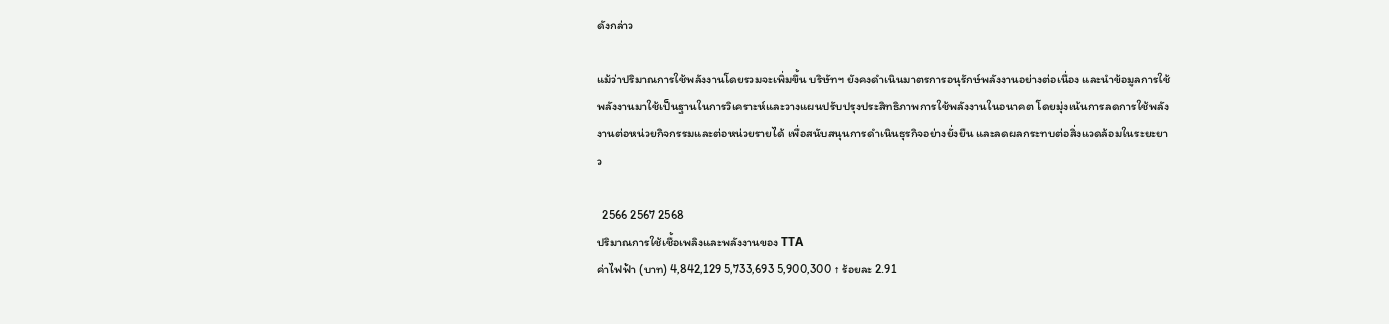ดังกล่าว

แม้ว่าปริมาณการใช้พลังงานโดยรวมจะเพิ่มขึ้น บริษัทฯ ยังคงดำเนินมาตรการอนุรักษ์พลังงานอย่างต่อเนื่อง และนำข้อมูลการใช้พลังงานมาใช้เป็นฐานในการวิเคราะห์และวางแผนปรับปรุงประสิทธิภาพการใช้พลังงานในอนาคต โดยมุ่งเน้นการลดการใช้พลังงานต่อหน่วยกิจกรรมและต่อหน่วยรายได้ เพื่อสนับสนุนการดำเนินธุรกิจอย่างยั่งยืน และลดผลกระทบต่อสิ่งแวดล้อมในระยะยาว

  2566 2567 2568
ปริมาณการใช้เชื้อเพลิงและพลังงานของ TTA
ค่าไฟฟ้า (บาท) 4,842,129 5,733,693 5,900,300 ↑ ร้อยละ 2.91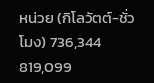หน่วย (กิโลวัตต์-ชั่วโมง) 736,344 819,099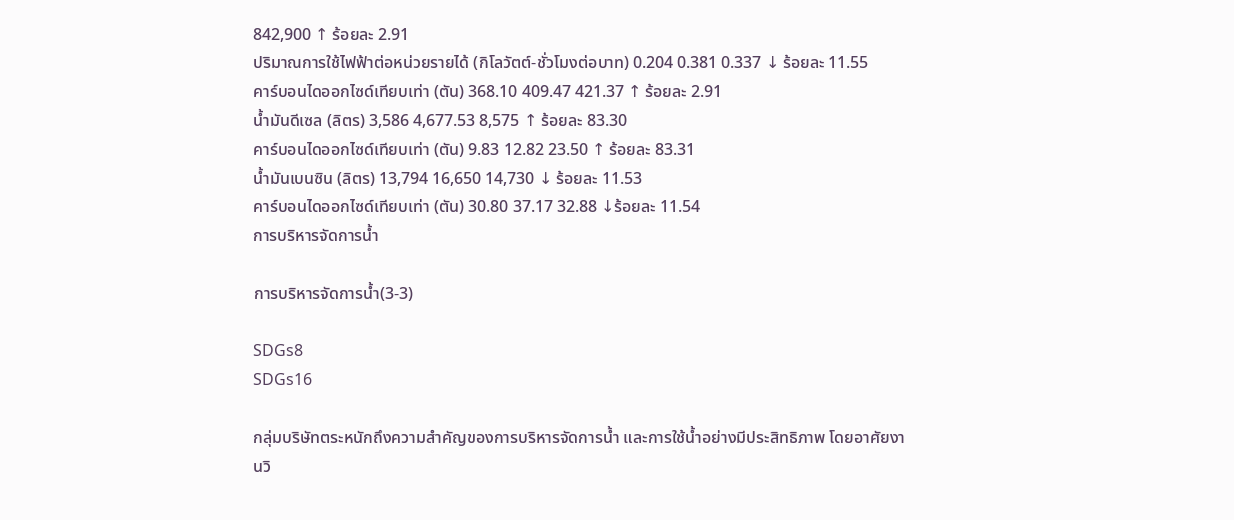842,900 ↑ ร้อยละ 2.91
ปริมาณการใช้ไฟฟ้าต่อหน่วยรายได้ (กิโลวัตต์-ชั่วโมงต่อบาท) 0.204 0.381 0.337 ↓ ร้อยละ 11.55
คาร์บอนไดออกไซด์เทียบเท่า (ตัน) 368.10 409.47 421.37 ↑ ร้อยละ 2.91
น้ำมันดีเซล (ลิตร) 3,586 4,677.53 8,575 ↑ ร้อยละ 83.30
คาร์บอนไดออกไซด์เทียบเท่า (ตัน) 9.83 12.82 23.50 ↑ ร้อยละ 83.31
น้ำมันเบนซิน (ลิตร) 13,794 16,650 14,730 ↓ ร้อยละ 11.53
คาร์บอนไดออกไซด์เทียบเท่า (ตัน) 30.80 37.17 32.88 ↓ร้อยละ 11.54
การบริหารจัดการน้ำ

การบริหารจัดการน้ำ(3-3)

SDGs8
SDGs16

กลุ่มบริษัทตระหนักถึงความสำคัญของการบริหารจัดการน้ำ และการใช้น้ำอย่างมีประสิทธิภาพ โดยอาศัยงานวิ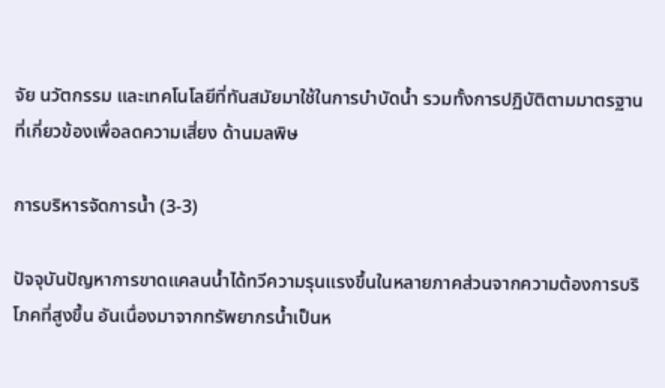จัย นวัตกรรม และเทคโนโลยีที่ทันสมัยมาใช้ในการบำบัดน้ำ รวมทั้งการปฏิบัติตามมาตรฐานที่เกี่ยวข้องเพื่อลดความเสี่ยง ด้านมลพิษ

การบริหารจัดการน้ำ (3-3)

ปัจจุบันปัญหาการขาดแคลนน้ำได้ทวีความรุนแรงขึ้นในหลายภาคส่วนจากความต้องการบริโภคที่สูงขึ้น อันเนื่องมาจากทรัพยากรน้ำเป็นห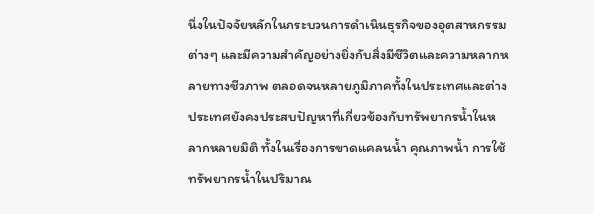นึ่งในปัจจัยหลักในกระบวนการดำเนินธุรกิจของอุตสาหกรรมต่างๆ และมีความสำคัญอย่างยิ่งกับสิ่งมีชีวิตและความหลากหลายทางชีวภาพ ตลอดจนหลายภูมิภาคทั้งในประเทศและต่างประเทศยังคงประสบปัญหาที่เกี่ยวข้องกับทรัพยากรน้ำในหลากหลายมิติ ทั้งในเรื่องการขาดแคลนน้ำ คุณภาพน้ำ การใช้ทรัพยากรน้ำในปริมาณ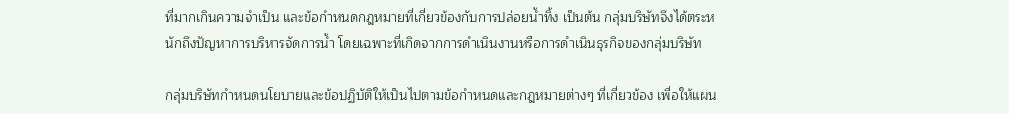ที่มากเกินความจำเป็น และข้อกำหนดกฎหมายที่เกี่ยวข้องกับการปล่อยน้ำทิ้ง เป็นต้น กลุ่มบริษัทจึงได้ตระหนักถึงปัญหาการบริหารจัดการน้ำ โดยเฉพาะที่เกิดจากการดำเนินงานหรือการดำเนินธุรกิจของกลุ่มบริษัท

กลุ่มบริษัทกำหนดนโยบายและข้อปฏิบัติให้เป็นไปตามข้อกำหนดและกฎหมายต่างๆ ที่เกี่ยวข้อง เพื่อให้แผน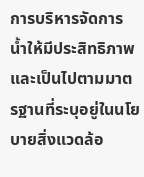การบริหารจัดการน้ำให้มีประสิทธิภาพ และเป็นไปตามมาตรฐานที่ระบุอยู่ในนโยบายสิ่งแวดล้อ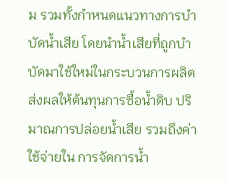ม รวมทั้งกำหนดแนวทางการบำบัดน้ำเสีย โดยนำน้ำเสียที่ถูกบำบัดมาใช้ใหม่ในกระบวนการผลิต ส่งผลให้ต้นทุนการซื้อน้ำดิบ ปริมาณการปล่อยน้ำเสีย รวมถึงค่าใช้จ่ายใน การจัดการน้ำ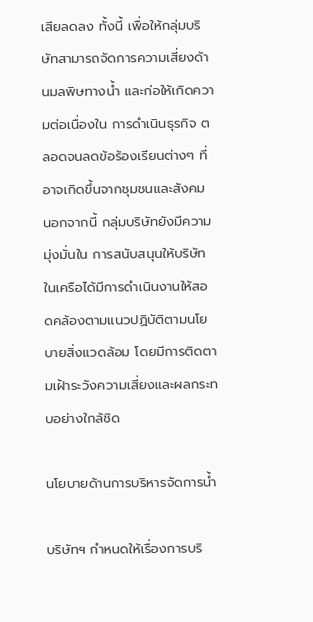เสียลดลง ทั้งนี้ เพื่อให้กลุ่มบริษัทสามารถจัดการความเสี่ยงด้านมลพิษทางน้ำ และก่อให้เกิดความต่อเนื่องใน การดำเนินธุรกิจ ตลอดจนลดข้อร้องเรียนต่างๆ ที่อาจเกิดขึ้นจากชุมชนและสังคม นอกจากนี้ กลุ่มบริษัทยังมีความมุ่งมั่นใน การสนับสนุนให้บริษัทในเครือได้มีการดำเนินงานให้สอดคล้องตามแนวปฏิบัติตามนโยบายสิ่งแวดล้อม โดยมีการติดตามเฝ้าระวังความเสี่ยงและผลกระทบอย่างใกล้ชิด

นโยบายด้านการบริหารจัดการน้ำ

บริษัทฯ กำหนดให้เรื่องการบริ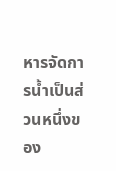หารจัดการน้ำเป็นส่วนหนึ่งของ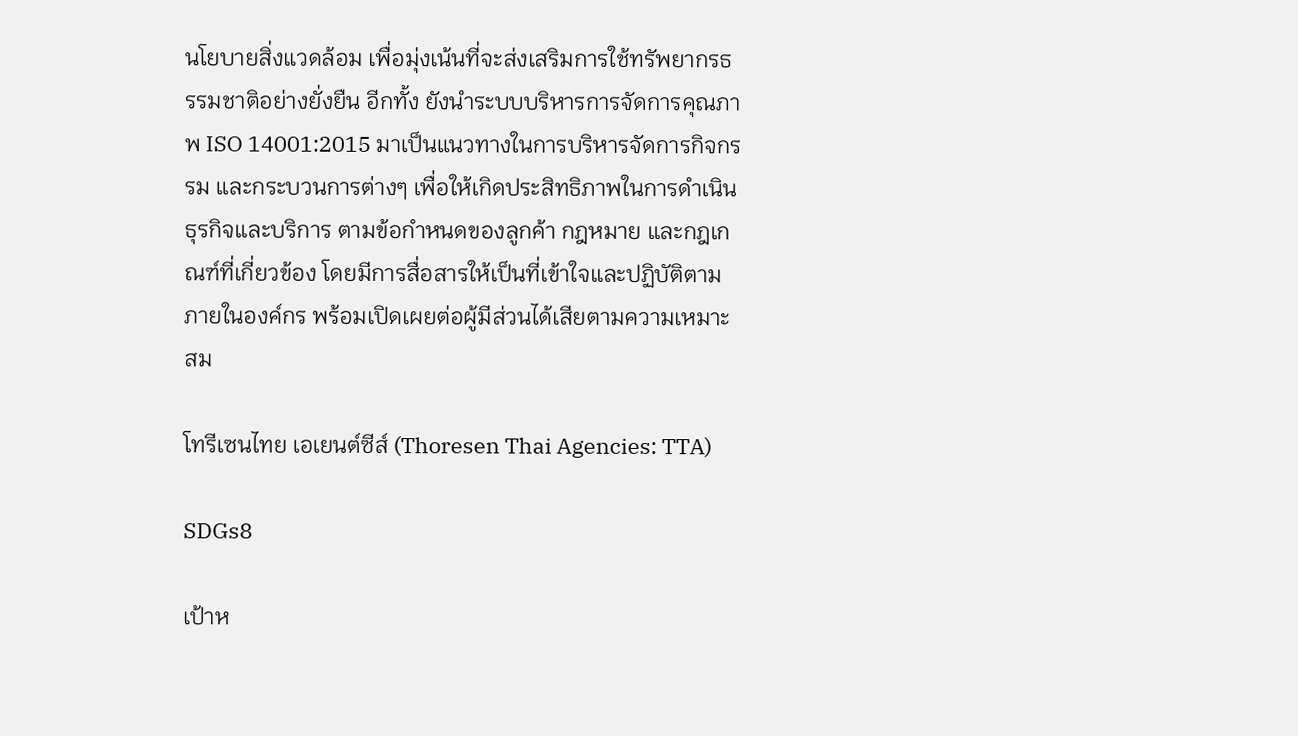นโยบายสิ่งแวดล้อม เพื่อมุ่งเน้นที่จะส่งเสริมการใช้ทรัพยากรธรรมชาติอย่างยั่งยืน อีกทั้ง ยังนำระบบบริหารการจัดการคุณภาพ ISO 14001:2015 มาเป็นแนวทางในการบริหารจัดการกิจกรรม และกระบวนการต่างๆ เพื่อให้เกิดประสิทธิภาพในการดำเนินธุรกิจและบริการ ตามข้อกำหนดของลูกค้า กฎหมาย และกฎเกณฑ์ที่เกี่ยวข้อง โดยมีการสื่อสารให้เป็นที่เข้าใจและปฏิบัติตามภายในองค์กร พร้อมเปิดเผยต่อผู้มีส่วนได้เสียตามความเหมาะสม

โทรีเซนไทย เอเยนต์ซีส์ (Thoresen Thai Agencies: TTA)

SDGs8

เป้าห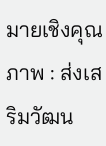มายเชิงคุณภาพ : ส่งเสริมวัฒน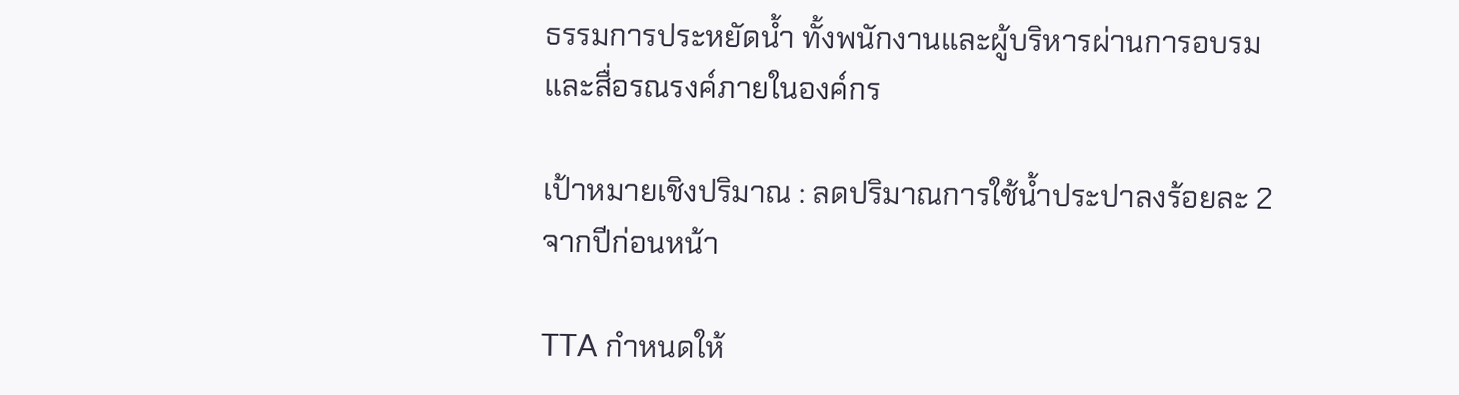ธรรมการประหยัดน้ำ ทั้งพนักงานและผู้บริหารผ่านการอบรมและสื่อรณรงค์ภายในองค์กร

เป้าหมายเชิงปริมาณ : ลดปริมาณการใช้น้ำประปาลงร้อยละ 2 จากปีก่อนหน้า

TTA กำหนดให้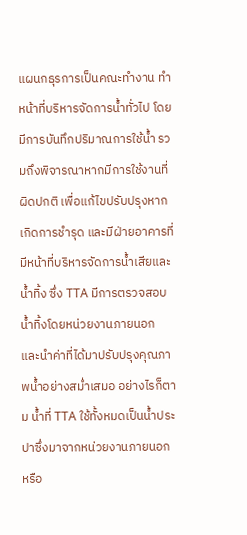แผนกธุรการเป็นคณะทำงาน ทำหน้าที่บริหารจัดการน้ำทั่วไป โดยมีการบันทึกปริมาณการใช้น้ำ รวมถึงพิจารณาหากมีการใช้งานที่ผิดปกติ เพื่อแก้ไขปรับปรุงหากเกิดการชำรุด และมีฝ่ายอาคารที่มีหน้าที่บริหารจัดการน้ำเสียและน้ำทิ้ง ซึ่ง TTA มีการตรวจสอบน้ำทิ้งโดยหน่วยงานภายนอก และนำค่าที่ได้มาปรับปรุงคุณภาพน้ำอย่างสม่ำเสมอ อย่างไรก็ตาม น้ำที่ TTA ใช้ทั้งหมดเป็นน้ำประปาซึ่งมาจากหน่วยงานภายนอกหรือ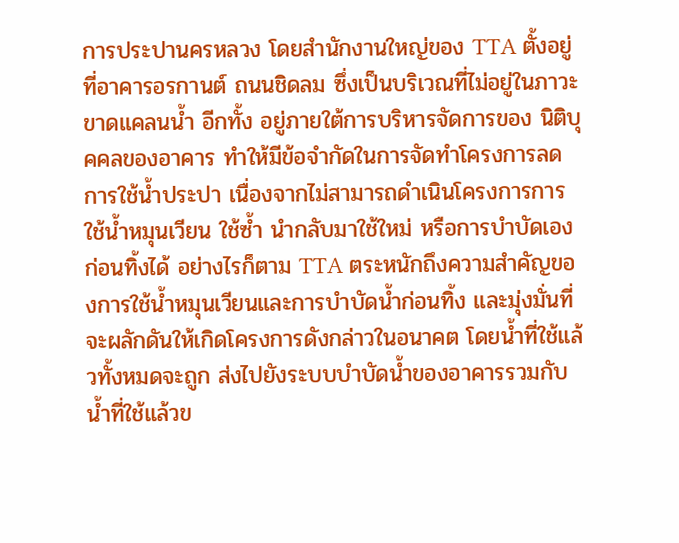การประปานครหลวง โดยสำนักงานใหญ่ของ TTA ตั้งอยู่ที่อาคารอรกานต์ ถนนชิดลม ซึ่งเป็นบริเวณที่ไม่อยู่ในภาวะขาดแคลนน้ำ อีกทั้ง อยู่ภายใต้การบริหารจัดการของ นิติบุคคลของอาคาร ทำให้มีข้อจำกัดในการจัดทำโครงการลดการใช้น้ำประปา เนื่องจากไม่สามารถดำเนินโครงการการใช้น้ำหมุนเวียน ใช้ซ้ำ นำกลับมาใช้ใหม่ หรือการบำบัดเองก่อนทิ้งได้ อย่างไรก็ตาม TTA ตระหนักถึงความสำคัญของการใช้น้ำหมุนเวียนและการบำบัดน้ำก่อนทิ้ง และมุ่งมั่นที่จะผลักดันให้เกิดโครงการดังกล่าวในอนาคต โดยน้ำที่ใช้แล้วทั้งหมดจะถูก ส่งไปยังระบบบำบัดน้ำของอาคารรวมกับน้ำที่ใช้แล้วข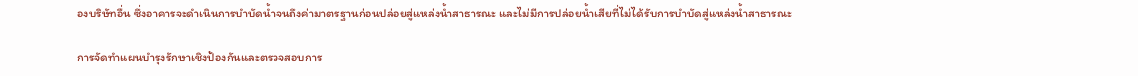องบริษัทอื่น ซึ่งอาคารจะดำเนินการบำบัดน้ำจนถึงค่ามาตรฐานก่อนปล่อยสู่แหล่งน้ำสาธารณะ และไม่มีการปล่อยน้ำเสียที่ไม่ได้รับการบำบัดสู่แหล่งน้ำสาธารณะ

การจัดทำแผนบำรุงรักษาเชิงป้องกันและตรวจสอบการ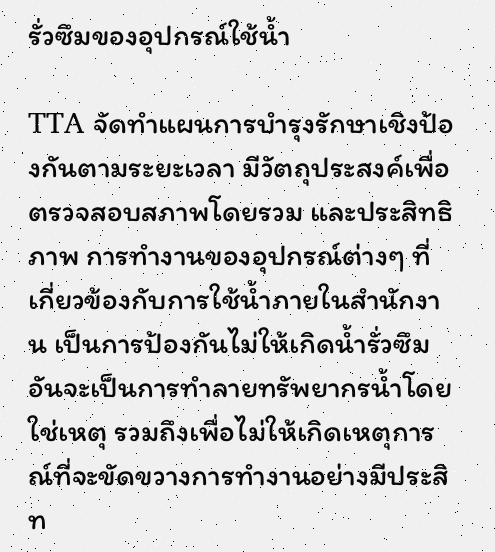รั่วซึมของอุปกรณ์ใช้น้ำ

TTA จัดทำแผนการบำรุงรักษาเชิงป้องกันตามระยะเวลา มีวัตถุประสงค์เพื่อตรวจสอบสภาพโดยรวม และประสิทธิภาพ การทำงานของอุปกรณ์ต่างๆ ที่เกี่ยวข้องกับการใช้น้ำภายในสำนักงาน เป็นการป้องกันไม่ให้เกิดน้ำรั่วซึม อันจะเป็นการทำลายทรัพยากรน้ำโดยใช่เหตุ รวมถึงเพื่อไม่ให้เกิดเหตุการณ์ที่จะขัดขวางการทำงานอย่างมีประสิท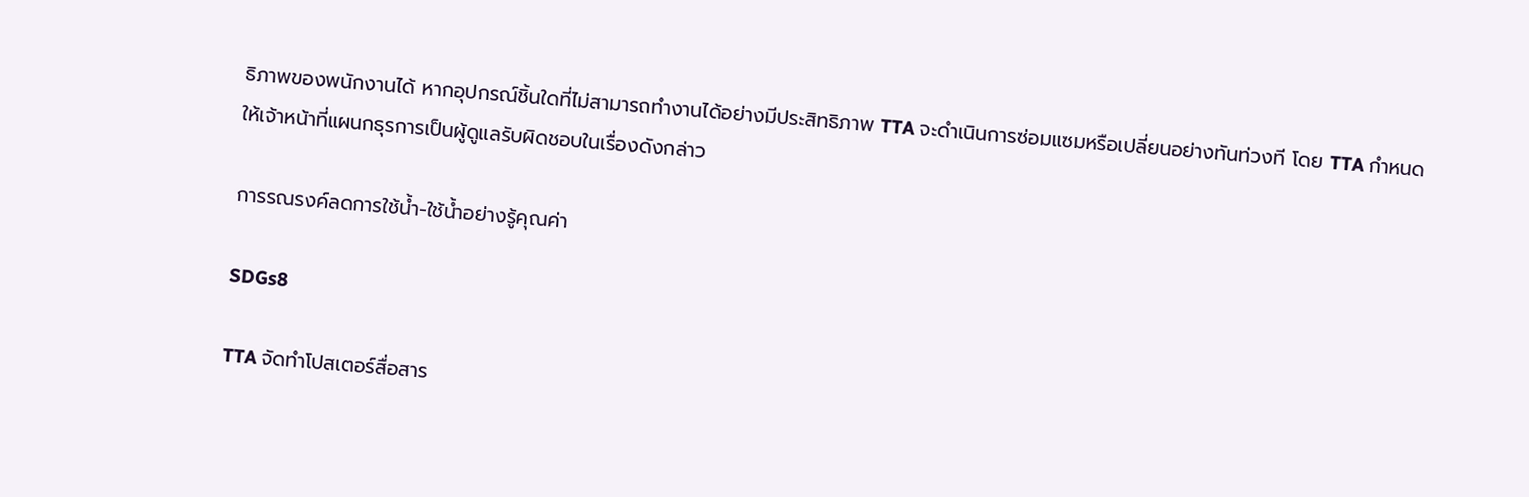ธิภาพของพนักงานได้ หากอุปกรณ์ชิ้นใดที่ไม่สามารถทำงานได้อย่างมีประสิทธิภาพ TTA จะดำเนินการซ่อมแซมหรือเปลี่ยนอย่างทันท่วงที โดย TTA กำหนดให้เจ้าหน้าที่แผนกธุรการเป็นผู้ดูแลรับผิดชอบในเรื่องดังกล่าว

การรณรงค์ลดการใช้น้ำ-ใช้น้ำอย่างรู้คุณค่า

SDGs8

TTA จัดทำโปสเตอร์สื่อสาร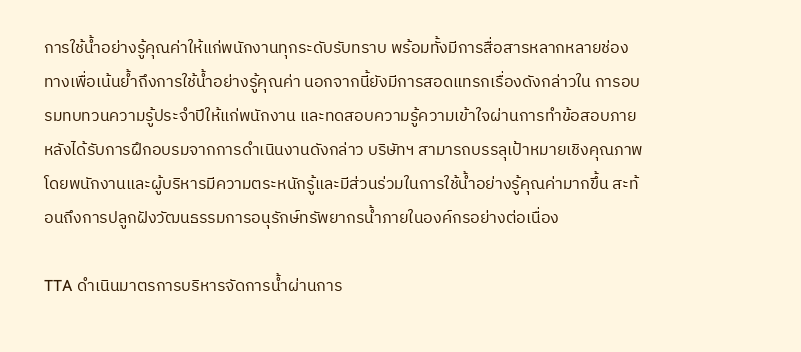การใช้น้ำอย่างรู้คุณค่าให้แก่พนักงานทุกระดับรับทราบ พร้อมทั้งมีการสื่อสารหลากหลายช่องทางเพื่อเน้นย้ำถึงการใช้น้ำอย่างรู้คุณค่า นอกจากนี้ยังมีการสอดแทรกเรื่องดังกล่าวใน การอบรมทบทวนความรู้ประจำปีให้แก่พนักงาน และทดสอบความรู้ความเข้าใจผ่านการทำข้อสอบภายหลังได้รับการฝึกอบรมจากการดำเนินงานดังกล่าว บริษัทฯ สามารถบรรลุเป้าหมายเชิงคุณภาพ โดยพนักงานและผู้บริหารมีความตระหนักรู้และมีส่วนร่วมในการใช้น้ำอย่างรู้คุณค่ามากขึ้น สะท้อนถึงการปลูกฝังวัฒนธรรมการอนุรักษ์ทรัพยากรน้ำภายในองค์กรอย่างต่อเนื่อง

TTA ดำเนินมาตรการบริหารจัดการน้ำผ่านการ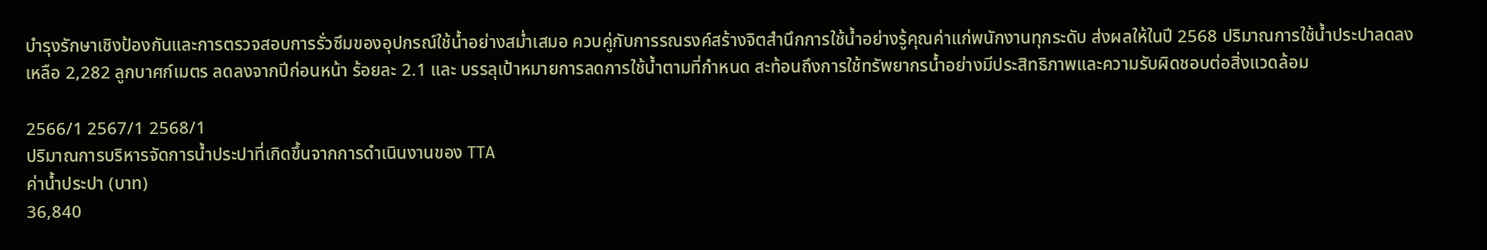บำรุงรักษาเชิงป้องกันและการตรวจสอบการรั่วซึมของอุปกรณ์ใช้น้ำอย่างสม่ำเสมอ ควบคู่กับการรณรงค์สร้างจิตสำนึกการใช้น้ำอย่างรู้คุณค่าแก่พนักงานทุกระดับ ส่งผลให้ในปี 2568 ปริมาณการใช้น้ำประปาลดลงเหลือ 2,282 ลูกบาศก์เมตร ลดลงจากปีก่อนหน้า ร้อยละ 2.1 และ บรรลุเป้าหมายการลดการใช้น้ำตามที่กำหนด สะท้อนถึงการใช้ทรัพยากรน้ำอย่างมีประสิทธิภาพและความรับผิดชอบต่อสิ่งแวดล้อม

2566/1 2567/1 2568/1
ปริมาณการบริหารจัดการน้ำประปาที่เกิดขึ้นจากการดำเนินงานของ TTA
ค่าน้ำประปา (บาท)
36,840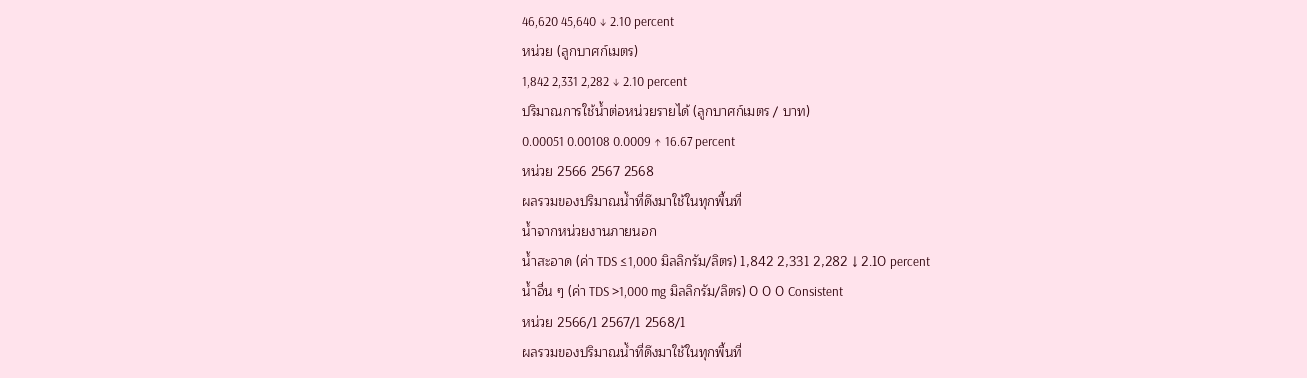46,620 45,640 ↓ 2.10 percent
หน่วย (ลูกบาศก์เมตร)
1,842 2,331 2,282 ↓ 2.10 percent
ปริมาณการใช้น้ำต่อหน่วยรายได้ (ลูกบาศก์เมตร / บาท)
0.00051 0.00108 0.0009 ↑ 16.67 percent
หน่วย 2566 2567 2568
ผลรวมของปริมาณน้ำที่ดึงมาใช้ในทุกพื้นที่
น้ำจากหน่วยงานภายนอก
น้ำสะอาด (ค่า TDS ≤1,000 มิลลิกรัม/ลิตร) 1,842 2,331 2,282 ↓ 2.10 percent
น้ำอื่น ๆ (ค่า TDS >1,000 mg มิลลิกรัม/ลิตร) 0 0 0 Consistent
หน่วย 2566/1 2567/1 2568/1
ผลรวมของปริมาณน้ำที่ดึงมาใช้ในทุกพื้นที่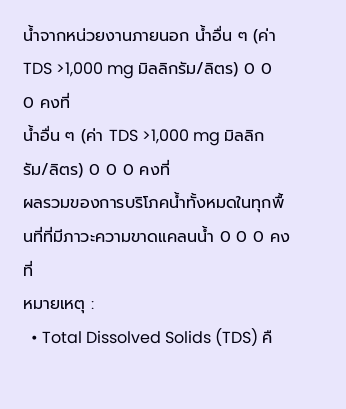น้ำจากหน่วยงานภายนอก น้ำอื่น ๆ (ค่า TDS >1,000 mg มิลลิกรัม/ลิตร) 0 0 0 คงที่
น้ำอื่น ๆ (ค่า TDS >1,000 mg มิลลิกรัม/ลิตร) 0 0 0 คงที่
ผลรวมของการบริโภคน้ำทั้งหมดในทุกพื้นที่ที่มีภาวะความขาดแคลนน้ำ 0 0 0 คงที่
หมายเหตุ :
  • Total Dissolved Solids (TDS) คื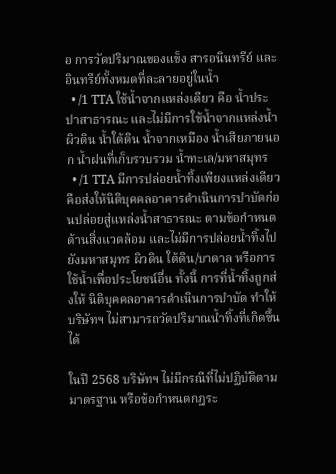อ การวัดปริมาณของแข็ง สารอนินทรีย์ และอินทรีย์ทั้งหมดที่ละลายอยู่ในน้ำ
  • /1 TTA ใช้น้ำจากแหล่งเดียว คือ น้ำประปาสาธารณะ และไม่มีการใช้น้ำจากแหล่งน้ำผิวดิน น้ำใต้ดิน น้ำจากเหมือง น้ำเสียภายนอก น้ำฝนที่เก็บรวบรวม น้ำทะเล/มหาสมุทร
  • /1 TTA มีการปล่อยน้ำทิ้งเพียงแหล่งเดียว คือส่งให้นิติบุคคลอาคารดำเนินการบำบัดก่อนปล่อยสู่แหล่งน้ำสาธารณะ ตามข้อกำหนด ด้านสิ่งแวดล้อม และไม่มีการปล่อยน้ำทิ้งไปยังมหาสมุทร ผิวดิน ใต้ดิน/บาดาล หรือการใช้น้ำเพื่อประโยชน์อื่น ทั้งนี้ การที่น้ำทิ้งถูกส่งให้ นิติบุคคลอาคารดำเนินการบำบัด ทำให้บริษัทฯ ไม่สามารถวัดปริมาณน้ำทิ้งที่เกิดขึ้นได้

ในปี 2568 บริษัทฯ ไม่มีกรณีที่ไม่ปฏิบัติตามมาตรฐาน หรือข้อกำหนดกฎระ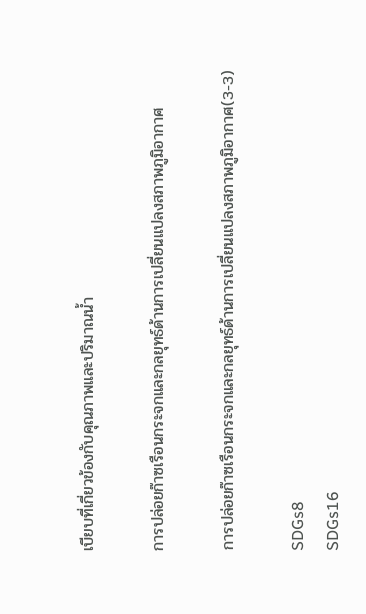เบียบที่เกี่ยวข้องกับคุณภาพและปริมาณน้ำ

การปล่อยก๊าซเรือนกระจกและกลยุทธ์ด้านการเปลี่ยนแปลงสภาพภูมิอากาศ

การปล่อยก๊าซเรือนกระจกและกลยุทธ์ด้านการเปลี่ยนแปลงสภาพภูมิอากาศ(3-3)

SDGs8
SDGs16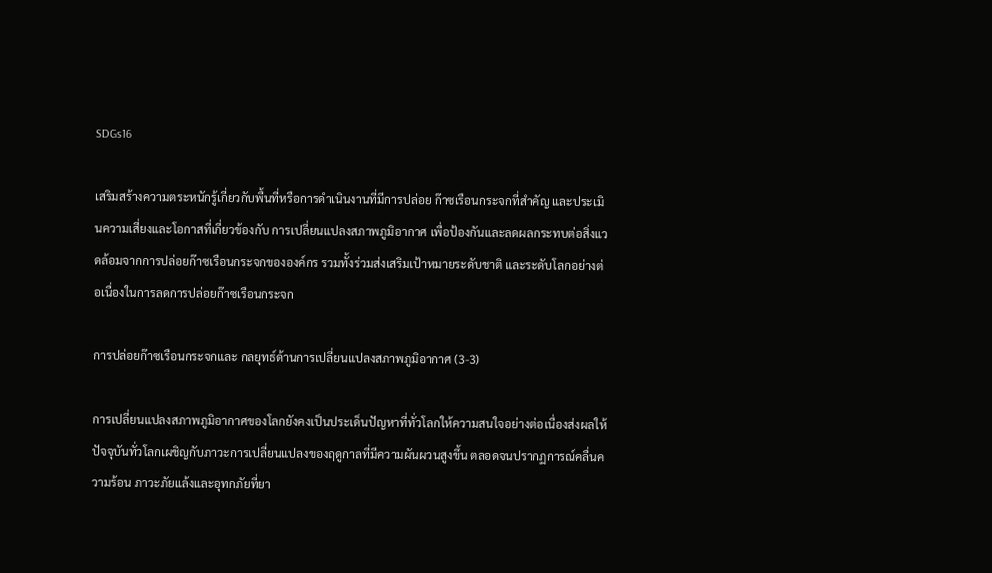SDGs16

เสริมสร้างความตระหนักรู้เกี่ยวกับพื้นที่หรือการดำเนินงานที่มีการปล่อย ก๊าซเรือนกระจกที่สำคัญ และประเมินความเสี่ยงและโอกาสที่เกี่ยวข้องกับ การเปลี่ยนแปลงสภาพภูมิอากาศ เพื่อป้องกันและลดผลกระทบต่อสิ่งแวดล้อมจากการปล่อยก๊าซเรือนกระจกขององค์กร รวมทั้งร่วมส่งเสริมเป้าหมายระดับชาติ และระดับโลกอย่างต่อเนื่องในการลดการปล่อยก๊าซเรือนกระจก

การปล่อยก๊าซเรือนกระจกและ กลยุทธ์ด้านการเปลี่ยนแปลงสภาพภูมิอากาศ (3-3)

การเปลี่ยนแปลงสภาพภูมิอากาศของโลกยังคงเป็นประเด็นปัญหาที่ทั่วโลกให้ความสนใจอย่างต่อเนื่องส่งผลให้ปัจจุบันทั่วโลกเผชิญกับภาวะการเปลี่ยนแปลงของฤดูกาลที่มีความผันผวนสูงขึ้น ตลอดจนปรากฏการณ์คลื่นความร้อน ภาวะภัยแล้งและอุทกภัยที่ยา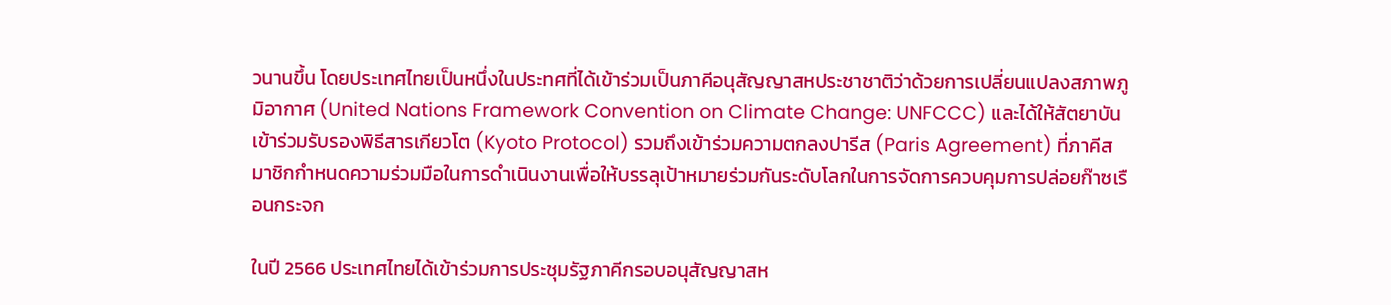วนานขึ้น โดยประเทศไทยเป็นหนึ่งในประทศที่ได้เข้าร่วมเป็นภาคีอนุสัญญาสหประชาชาติว่าด้วยการเปลี่ยนแปลงสภาพภูมิอากาศ (United Nations Framework Convention on Climate Change: UNFCCC) และได้ให้สัตยาบันเข้าร่วมรับรองพิธีสารเกียวโต (Kyoto Protocol) รวมถึงเข้าร่วมความตกลงปารีส (Paris Agreement) ที่ภาคีสมาชิกกำหนดความร่วมมือในการดำเนินงานเพื่อให้บรรลุเป้าหมายร่วมกันระดับโลกในการจัดการควบคุมการปล่อยก๊าซเรือนกระจก

ในปี 2566 ประเทศไทยได้เข้าร่วมการประชุมรัฐภาคีกรอบอนุสัญญาสห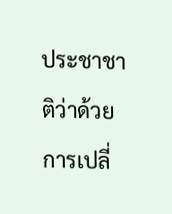ประชาชาติว่าด้วยการเปลี่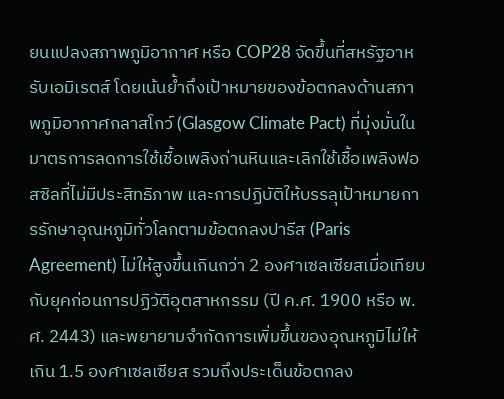ยนแปลงสภาพภูมิอากาศ หรือ COP28 จัดขึ้นที่สหรัฐอาหรับเอมิเรตส์ โดยเน้นย้ำถึงเป้าหมายของข้อตกลงด้านสภาพภูมิอากาศกลาสโกว์ (Glasgow Climate Pact) ที่มุ่งมั่นในมาตรการลดการใช้เชื้อเพลิงถ่านหินและเลิกใช้เชื้อเพลิงฟอสซิลที่ไม่มีประสิทธิภาพ และการปฏิบัติให้บรรลุเป้าหมายการรักษาอุณหภูมิทั่วโลกตามข้อตกลงปารีส (Paris Agreement) ไม่ให้สูงขึ้นเกินกว่า 2 องศาเซลเซียสเมื่อเทียบกับยุคก่อนการปฏิวัติอุตสาหกรรม (ปี ค.ศ. 1900 หรือ พ.ศ. 2443) และพยายามจำกัดการเพิ่มขึ้นของอุณหภูมิไม่ให้เกิน 1.5 องศาเซลเซียส รวมถึงประเด็นข้อตกลง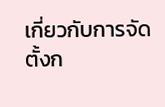เกี่ยวกับการจัดตั้งก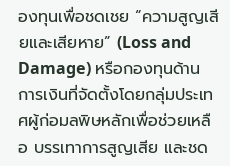องทุนเพื่อชดเชย “ความสูญเสียและเสียหาย” (Loss and Damage) หรือกองทุนด้านการเงินที่จัดตั้งโดยกลุ่มประเทศผู้ก่อมลพิษหลักเพื่อช่วยเหลือ บรรเทาการสูญเสีย และชด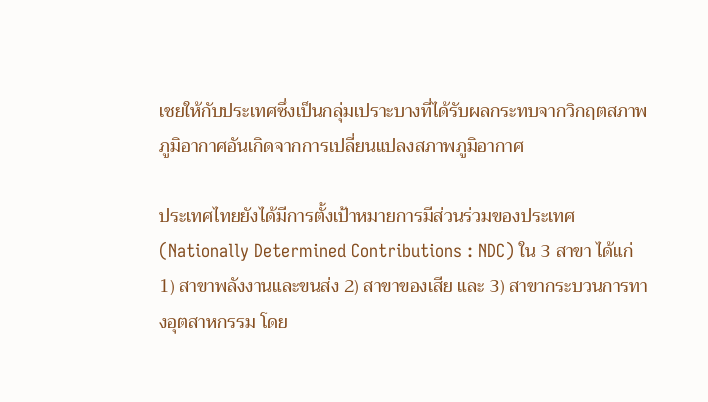เชยให้กับประเทศซึ่งเป็นกลุ่มเปราะบางที่ได้รับผลกระทบจากวิกฤตสภาพภูมิอากาศอันเกิดจากการเปลี่ยนแปลงสภาพภูมิอากาศ

ประเทศไทยยังได้มีการตั้งเป้าหมายการมีส่วนร่วมของประเทศ (Nationally Determined Contributions : NDC) ใน 3 สาขา ได้แก่ 1) สาขาพลังงานและขนส่ง 2) สาขาของเสีย และ 3) สาขากระบวนการทางอุตสาหกรรม โดย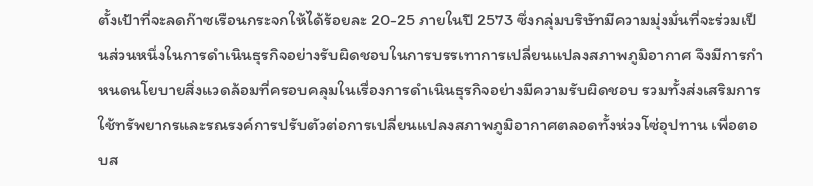ตั้งเป้าที่จะลดก๊าซเรือนกระจกให้ได้ร้อยละ 20-25 ภายในปี 2573 ซึ่งกลุ่มบริษัทมีความมุ่งมั่นที่จะร่วมเป็นส่วนหนึ่งในการดำเนินธุรกิจอย่างรับผิดชอบในการบรรเทาการเปลี่ยนแปลงสภาพภูมิอากาศ จึงมีการกำหนดนโยบายสิ่งแวดล้อมที่ครอบคลุมในเรื่องการดำเนินธุรกิจอย่างมีความรับผิดชอบ รวมทั้งส่งเสริมการใช้ทรัพยากรและรณรงค์การปรับตัวต่อการเปลี่ยนแปลงสภาพภูมิอากาศตลอดทั้งห่วงโซ่อุปทาน เพื่อตอบส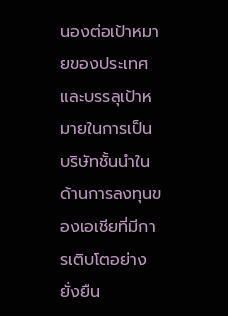นองต่อเป้าหมายของประเทศ และบรรลุเป้าหมายในการเป็นบริษัทชั้นนำในด้านการลงทุนของเอเชียที่มีการเติบโตอย่างยั่งยืน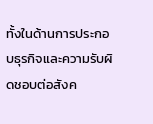ทั้งในด้านการประกอบธุรกิจและความรับผิดชอบต่อสังค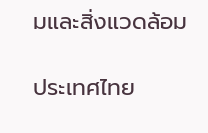มและสิ่งแวดล้อม

ประเทศไทย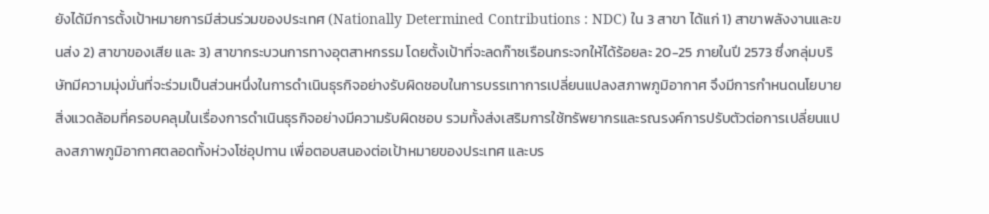ยังได้มีการตั้งเป้าหมายการมีส่วนร่วมของประเทศ (Nationally Determined Contributions : NDC) ใน 3 สาขา ได้แก่ 1) สาขาพลังงานและขนส่ง 2) สาขาของเสีย และ 3) สาขากระบวนการทางอุตสาหกรรม โดยตั้งเป้าที่จะลดก๊าซเรือนกระจกให้ได้ร้อยละ 20-25 ภายในปี 2573 ซึ่งกลุ่มบริษัทมีความมุ่งมั่นที่จะร่วมเป็นส่วนหนึ่งในการดำเนินธุรกิจอย่างรับผิดชอบในการบรรเทาการเปลี่ยนแปลงสภาพภูมิอากาศ จึงมีการกำหนดนโยบายสิ่งแวดล้อมที่ครอบคลุมในเรื่องการดำเนินธุรกิจอย่างมีความรับผิดชอบ รวมทั้งส่งเสริมการใช้ทรัพยากรและรณรงค์การปรับตัวต่อการเปลี่ยนแปลงสภาพภูมิอากาศตลอดทั้งห่วงโซ่อุปทาน เพื่อตอบสนองต่อเป้าหมายของประเทศ และบร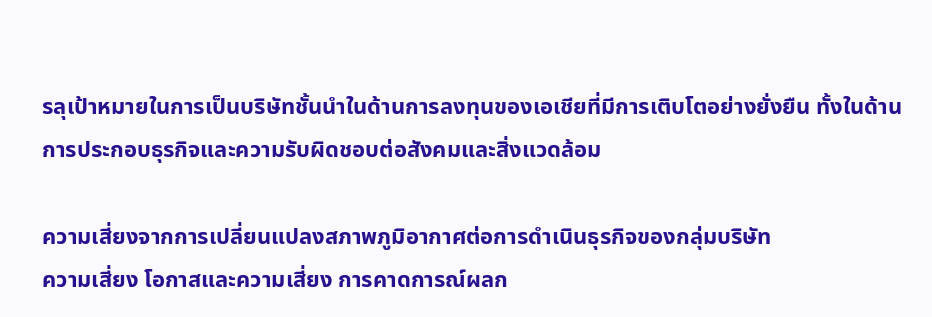รลุเป้าหมายในการเป็นบริษัทชั้นนำในด้านการลงทุนของเอเชียที่มีการเติบโตอย่างยั่งยืน ทั้งในด้านการประกอบธุรกิจและความรับผิดชอบต่อสังคมและสิ่งแวดล้อม

ความเสี่ยงจากการเปลี่ยนแปลงสภาพภูมิอากาศต่อการดำเนินธุรกิจของกลุ่มบริษัท
ความเสี่ยง โอกาสและความเสี่ยง การคาดการณ์ผลก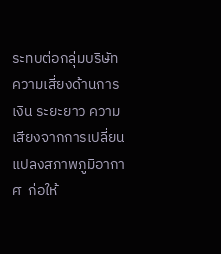ระทบต่อกลุ่มบริษัท
ความเสี่ยงด้านการเงิน ระยะยาว ความเสียงจากการเปลี่ยนแปลงสภาพภูมิอากาศ  ก่อให้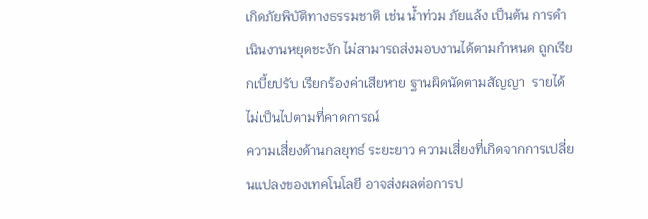เกิดภัยพิบัติทางธรรมชาติ เช่น น้ำท่วม ภัยแล้ง เป็นต้น การดำเนินงานหยุดชะงัก ไม่สามารถส่งมอบงานได้ตามกำหนด ถูกเรียกเบี้ยปรับ เรียกร้องค่าเสียหาย ฐานผิดนัดตามสัญญา  รายได้ไม่เป็นไปตามที่คาดการณ์
ความเสี่ยงด้านกลยุทธ์ ระยะยาว ความเสี่ยงที่เกิดจากการเปลี่ยนแปลงของเทคโนโลยี อาจส่งผลต่อการป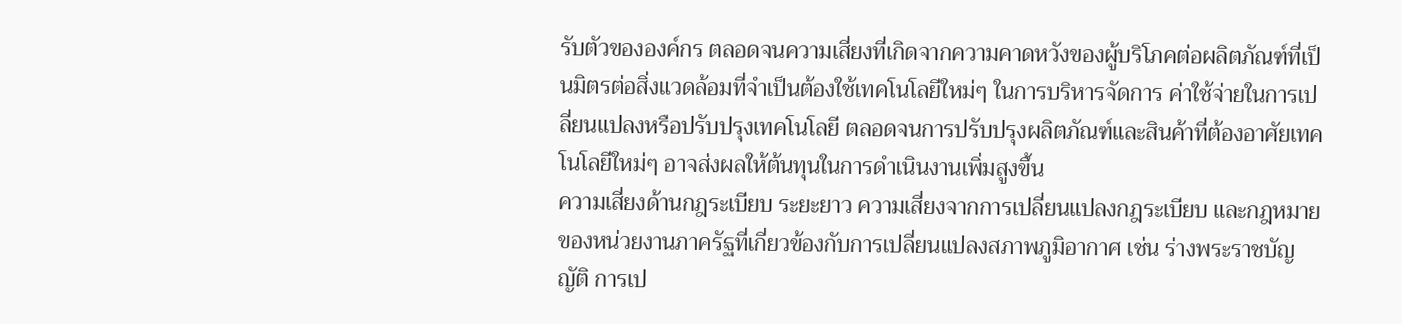รับตัวขององค์กร ตลอดจนความเสี่ยงที่เกิดจากความคาดหวังของผู้บริโภคต่อผลิตภัณฑ์ที่เป็นมิตรต่อสิ่งแวดล้อมที่จำเป็นต้องใช้เทคโนโลยีใหม่ๆ ในการบริหารจัดการ ค่าใช้จ่ายในการเปลี่ยนแปลงหรือปรับปรุงเทคโนโลยี ตลอดจนการปรับปรุงผลิตภัณฑ์และสินค้าที่ต้องอาศัยเทคโนโลยีใหม่ๆ อาจส่งผลให้ต้นทุนในการดำเนินงานเพิ่มสูงขึ้น
ความเสี่ยงด้านกฎระเบียบ ระยะยาว ความเสี่ยงจากการเปลี่ยนแปลงกฎระเบียบ และกฎหมายของหน่วยงานภาครัฐที่เกี่ยวข้องกับการเปลี่ยนแปลงสภาพภูมิอากาศ เช่น ร่างพระราชบัญญัติ การเป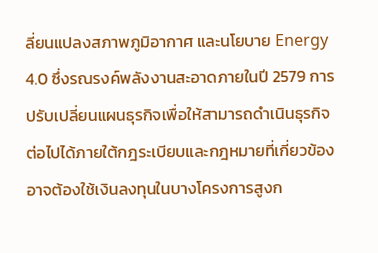ลี่ยนแปลงสภาพภูมิอากาศ และนโยบาย Energy 4.0 ซึ่งรณรงค์พลังงานสะอาดภายในปี 2579 การปรับเปลี่ยนแผนธุรกิจเพื่อให้สามารถดำเนินธุรกิจต่อไปได้ภายใต้กฎระเบียบและกฎหมายที่เกี่ยวข้องอาจต้องใช้เงินลงทุนในบางโครงการสูงก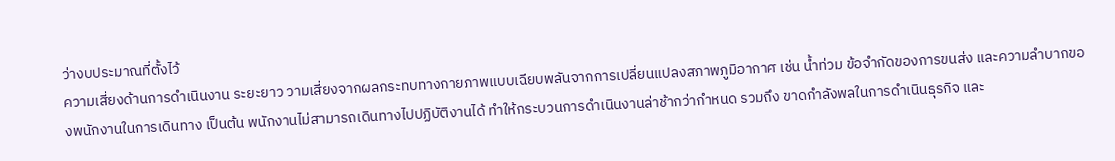ว่างบประมาณที่ตั้งไว้
ความเสี่ยงด้านการดำเนินงาน ระยะยาว วามเสี่ยงจากผลกระทบทางกายภาพแบบเฉียบพลันจากการเปลี่ยนแปลงสภาพภูมิอากาศ เช่น น้ำท่วม ข้อจำกัดของการขนส่ง และความลำบากของพนักงานในการเดินทาง เป็นต้น พนักงานไม่สามารถเดินทางไปปฏิบัติงานได้ ทำให้กระบวนการดำเนินงานล่าช้ากว่ากำหนด รวมถึง ขาดกำลังพลในการดำเนินธุรกิจ และ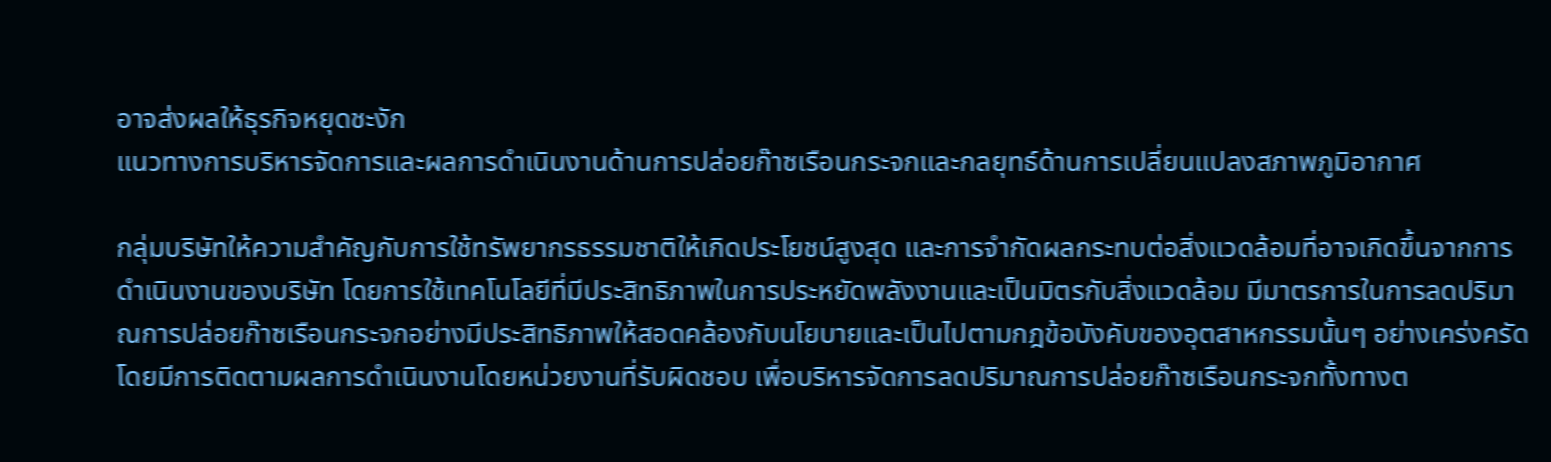อาจส่งผลให้ธุรกิจหยุดชะงัก
แนวทางการบริหารจัดการและผลการดำเนินงานด้านการปล่อยก๊าซเรือนกระจกและกลยุทธ์ด้านการเปลี่ยนแปลงสภาพภูมิอากาศ

กลุ่มบริษัทให้ความสำคัญกับการใช้ทรัพยากรธรรมชาติให้เกิดประโยชน์สูงสุด และการจำกัดผลกระทบต่อสิ่งแวดล้อมที่อาจเกิดขึ้นจากการดำเนินงานของบริษัท โดยการใช้เทคโนโลยีที่มีประสิทธิภาพในการประหยัดพลังงานและเป็นมิตรกับสิ่งแวดล้อม มีมาตรการในการลดปริมาณการปล่อยก๊าซเรือนกระจกอย่างมีประสิทธิภาพให้สอดคล้องกับนโยบายและเป็นไปตามกฎข้อบังคับของอุตสาหกรรมนั้นๆ อย่างเคร่งครัด โดยมีการติดตามผลการดำเนินงานโดยหน่วยงานที่รับผิดชอบ เพื่อบริหารจัดการลดปริมาณการปล่อยก๊าซเรือนกระจกทั้งทางต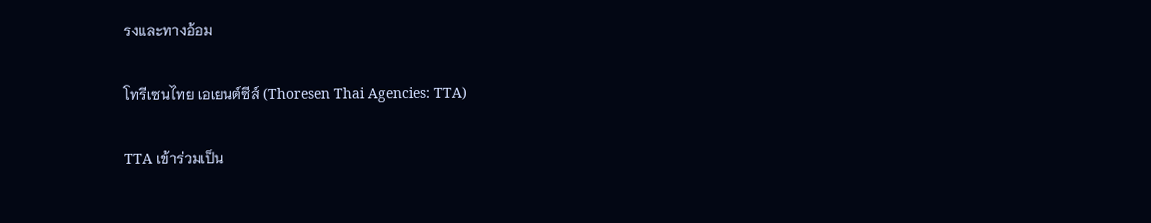รงและทางอ้อม

โทรีเซนไทย เอเยนต์ซีส์ (Thoresen Thai Agencies: TTA)

TTA เข้าร่วมเป็น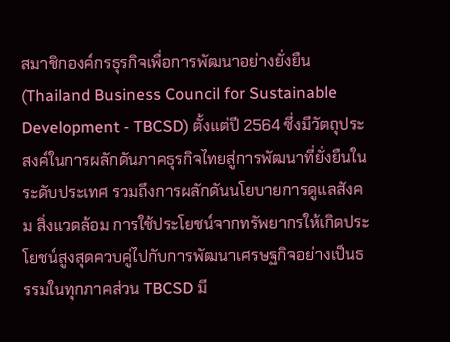สมาชิกองค์กรธุรกิจเพื่อการพัฒนาอย่างยั่งยืน (Thailand Business Council for Sustainable Development - TBCSD) ตั้งแต่ปี 2564 ซึ่งมีวัตถุประสงค์ในการผลักดันภาคธุรกิจไทยสู่การพัฒนาที่ยั่งยืนในระดับประเทศ รวมถึงการผลักดันนโยบายการดูแลสังคม สิ่งแวดล้อม การใช้ประโยชน์จากทรัพยากรให้เกิดประโยชน์สูงสุดควบคู่ไปกับการพัฒนาเศรษฐกิจอย่างเป็นธรรมในทุกภาคส่วน TBCSD มี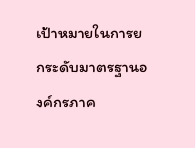เป้าหมายในการยกระดับมาตรฐานองค์กรภาค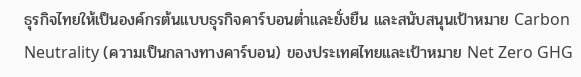ธุรกิจไทยให้เป็นองค์กรต้นแบบธุรกิจคาร์บอนต่ำและยั่งยืน และสนับสนุนเป้าหมาย Carbon Neutrality (ความเป็นกลางทางคาร์บอน) ของประเทศไทยและเป้าหมาย Net Zero GHG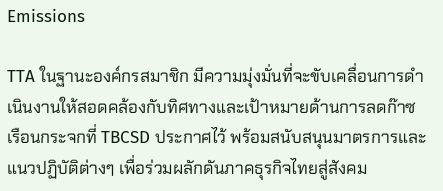Emissions

TTA ในฐานะองค์กรสมาชิก มีความมุ่งมั่นที่จะขับเคลื่อนการดำเนินงานให้สอดคล้องกับทิศทางและเป้าหมายด้านการลดก๊าซเรือนกระจกที่ TBCSD ประกาศไว้ พร้อมสนับสนุนมาตรการและแนวปฏิบัติต่างๆ เพื่อร่วมผลักดันภาคธุรกิจไทยสู่สังคม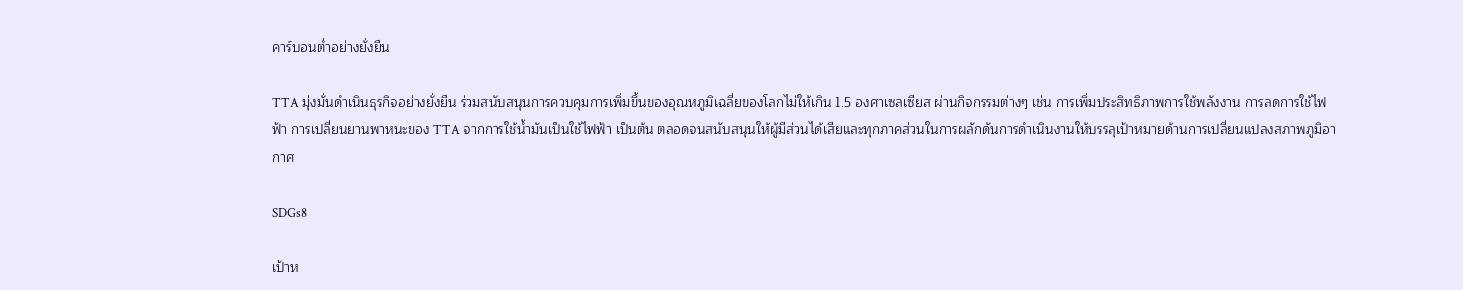คาร์บอนต่ำอย่างยั่งยืน

TTA มุ่งมั่นดำเนินธุรกิจอย่างยั่งยืน ร่วมสนับสนุนการควบคุมการเพิ่มขึ้นของอุณหภูมิเฉลี่ยของโลกไม่ให้เกิน 1.5 องศาเซลเซียส ผ่านกิจกรรมต่างๆ เช่น การเพิ่มประสิทธิภาพการใช้พลังงาน การลดการใช้ไฟฟ้า การเปลี่ยนยานพาหนะของ TTA จากการใช้น้ำมันเป็นใช้ไฟฟ้า เป็นต้น ตลอดจนสนับสนุนให้ผู้มีส่วนได้เสียและทุกภาคส่วนในการผลักดันการดำเนินงานให้บรรลุเป้าหมายด้านการเปลี่ยนแปลงสภาพภูมิอากาศ

SDGs8

เป้าห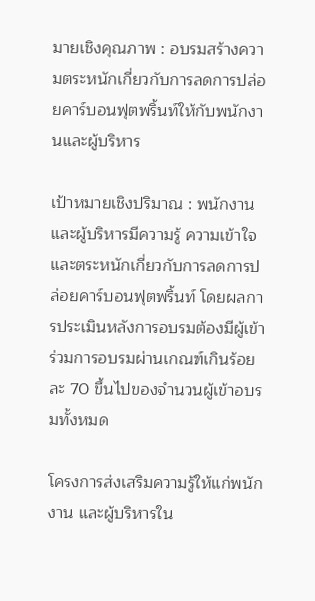มายเชิงคุณภาพ : อบรมสร้างความตระหนักเกี่ยวกับการลดการปล่อยคาร์บอนฟุตพริ้นท์ให้กับพนักงานและผู้บริหาร

เป้าหมายเชิงปริมาณ : พนักงานและผู้บริหารมีความรู้ ความเข้าใจ และตระหนักเกี่ยวกับการลดการปล่อยคาร์บอนฟุตพริ้นท์ โดยผลการประเมินหลังการอบรมต้องมีผู้เข้าร่วมการอบรมผ่านเกณฑ์เกินร้อยละ 70 ขึ้นไปของจำนวนผู้เข้าอบรมทั้งหมด

โครงการส่งเสริมความรู้ให้แก่พนักงาน และผู้บริหารใน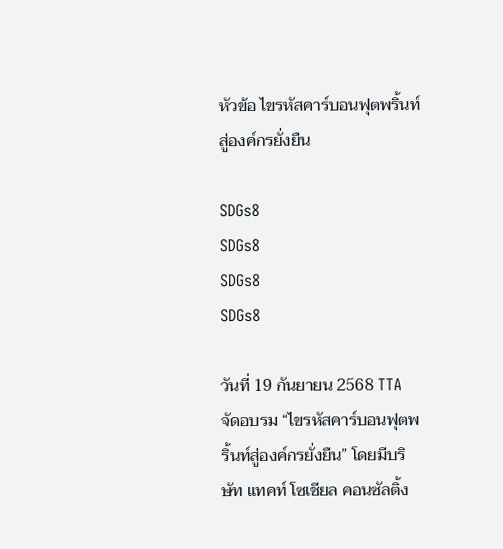หัวข้อ ไขรหัสคาร์บอนฟุตพริ้นท์สู่องค์กรยั่งยืน

SDGs8
SDGs8
SDGs8
SDGs8

วันที่ 19 กันยายน 2568 TTA จัดอบรม “ไขรหัสคาร์บอนฟุตพริ้นท์สู่องค์กรยั่งยืน” โดยมีบริษัท แทคท์ โซเชียล คอนซัลติ้ง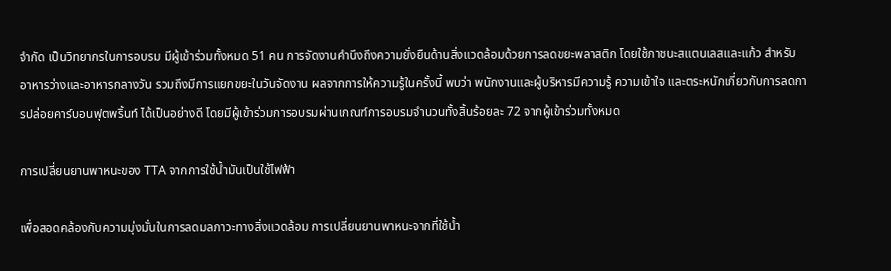จำกัด เป็นวิทยากรในการอบรม มีผู้เข้าร่วมทั้งหมด 51 คน การจัดงานคำนึงถึงความยั่งยืนด้านสิ่งแวดล้อมด้วยการลดขยะพลาสติก โดยใช้ภาชนะสแตนเลสและแก้ว สำหรับอาหารว่างและอาหารกลางวัน รวมถึงมีการแยกขยะในวันจัดงาน ผลจากการให้ความรู้ในครั้งนี้ พบว่า พนักงานและผู้บริหารมีความรู้ ความเข้าใจ และตระหนักเกี่ยวกับการลดการปล่อยคาร์บอนฟุตพริ้นท์ ได้เป็นอย่างดี โดยมีผู้เข้าร่วมการอบรมผ่านเกณฑ์การอบรมจำนวนทั้งสิ้นร้อยละ 72 จากผู้เข้าร่วมทั้งหมด

การเปลี่ยนยานพาหนะของ TTA จากการใช้น้ำมันเป็นใช้ไฟฟ้า

เพื่อสอดคล้องกับความมุ่งมั่นในการลดมลภาวะทางสิ่งแวดล้อม การเปลี่ยนยานพาหนะจากที่ใช้น้ำ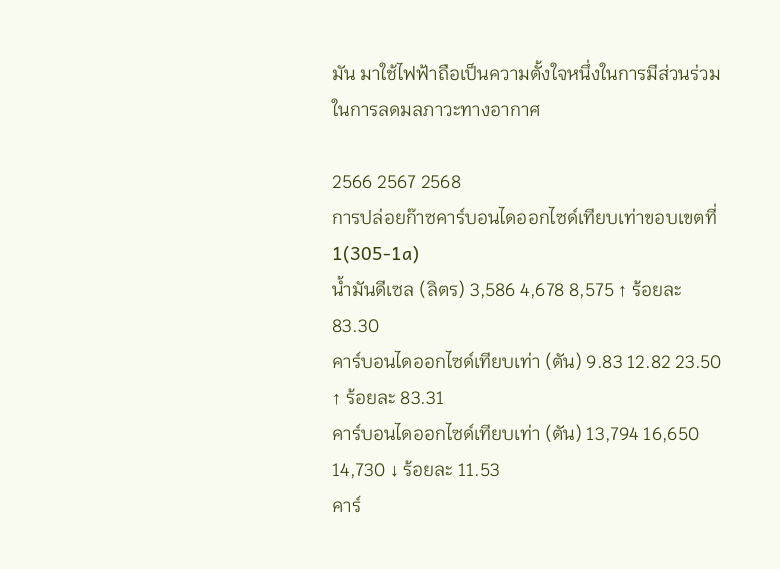มัน มาใช้ไฟฟ้าถือเป็นความตั้งใจหนึ่งในการมีส่วนร่วมในการลดมลภาวะทางอากาศ

2566 2567 2568
การปล่อยก๊าซคาร์บอนไดออกไซด์เทียบเท่าขอบเขตที่ 1(305-1a)
น้ำมันดีเซล (ลิตร) 3,586 4,678 8,575 ↑ ร้อยละ 83.30
คาร์บอนไดออกไซด์เทียบเท่า (ตัน) 9.83 12.82 23.50 ↑ ร้อยละ 83.31
คาร์บอนไดออกไซด์เทียบเท่า (ตัน) 13,794 16,650 14,730 ↓ ร้อยละ 11.53
คาร์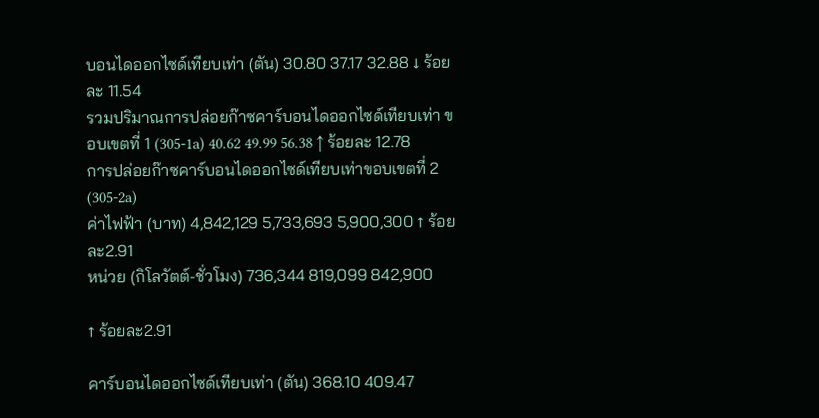บอนไดออกไซด์เทียบเท่า (ตัน) 30.80 37.17 32.88 ↓ ร้อยละ 11.54
รวมปริมาณการปล่อยก๊าซคาร์บอนไดออกไซด์เทียบเท่า ขอบเขตที่ 1 (305-1a) 40.62 49.99 56.38 ↑ ร้อยละ 12.78
การปล่อยก๊าซคาร์บอนไดออกไซด์เทียบเท่าขอบเขตที่ 2 (305-2a)
ค่าไฟฟ้า (บาท) 4,842,129 5,733,693 5,900,300 ↑ ร้อยละ2.91
หน่วย (กิโลวัตต์-ชั่วโมง) 736,344 819,099 842,900

↑ ร้อยละ2.91

คาร์บอนไดออกไซด์เทียบเท่า (ตัน) 368.10 409.47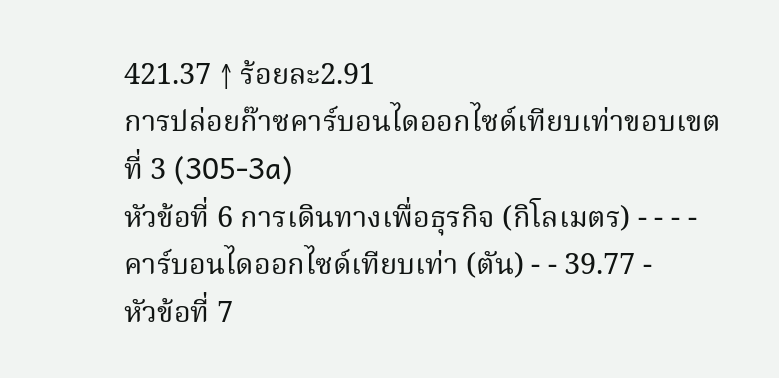421.37 ↑ ร้อยละ2.91
การปล่อยก๊าซคาร์บอนไดออกไซด์เทียบเท่าขอบเขตที่ 3 (305-3a)
หัวข้อที่ 6 การเดินทางเพื่อธุรกิจ (กิโลเมตร) - - - -
คาร์บอนไดออกไซด์เทียบเท่า (ตัน) - - 39.77 -
หัวข้อที่ 7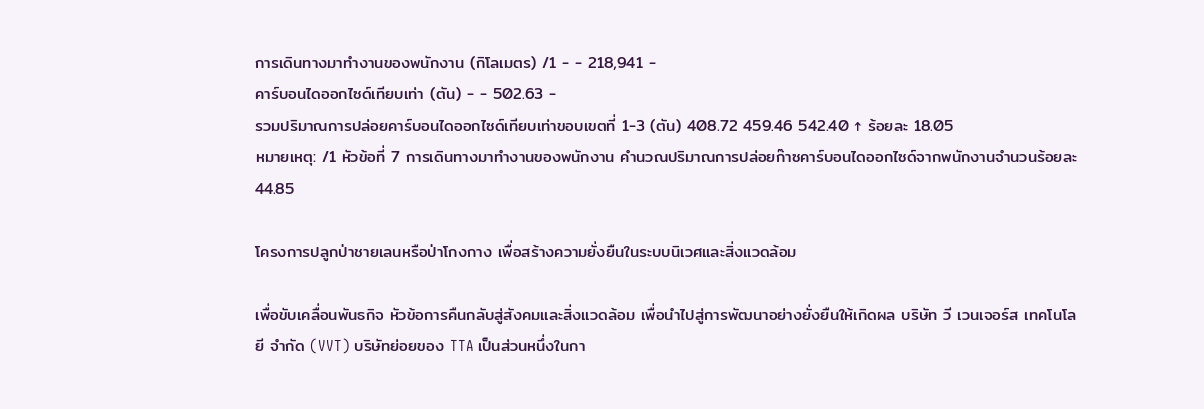การเดินทางมาทำงานของพนักงาน (กิโลเมตร) /1 - - 218,941 -
คาร์บอนไดออกไซด์เทียบเท่า (ตัน) - - 502.63 -
รวมปริมาณการปล่อยคาร์บอนไดออกไซด์เทียบเท่าขอบเขตที่ 1-3 (ตัน) 408.72 459.46 542.40 ↑ ร้อยละ 18.05
หมายเหตุ: /1 หัวข้อที่ 7 การเดินทางมาทำงานของพนักงาน คำนวณปริมาณการปล่อยก๊าซคาร์บอนไดออกไซด์จากพนักงานจำนวนร้อยละ 44.85

โครงการปลูกป่าชายเลนหรือป่าโกงกาง เพื่อสร้างความยั่งยืนในระบบนิเวศและสิ่งแวดล้อม

เพื่อขับเคลื่อนพันธกิจ หัวข้อการคืนกลับสู่สังคมและสิ่งแวดล้อม เพื่อนำไปสู่การพัฒนาอย่างยั่งยืนให้เกิดผล บริษัท วี เวนเจอร์ส เทคโนโลยี จำกัด (VVT) บริษัทย่อยของ TTA เป็นส่วนหนึ่งในกา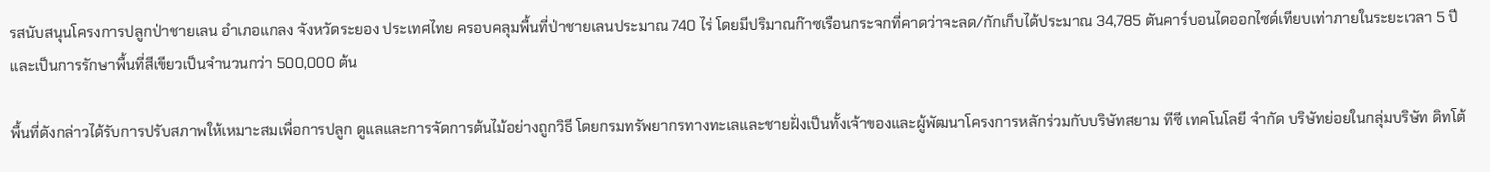รสนับสนุนโครงการปลูกป่าชายเลน อำเภอแกลง จังหวัดระยอง ประเทศไทย ครอบคลุมพื้นที่ป่าชายเลนประมาณ 740 ไร่ โดยมีปริมาณก๊าซเรือนกระจกที่คาดว่าจะลด/กักเก็บได้ประมาณ 34,785 ตันคาร์บอนไดออกไซด์เทียบเท่าภายในระยะเวลา 5 ปี และเป็นการรักษาพื้นที่สีเขียวเป็นจำนวนกว่า 500,000 ต้น

พื้นที่ดังกล่าวได้รับการปรับสภาพให้เหมาะสมเพื่อการปลูก ดูแลและการจัดการต้นไม้อย่างถูกวิธี โดยกรมทรัพยากรทางทะเลและชายฝั่งเป็นทั้งเจ้าของและผู้พัฒนาโครงการหลักร่วมกับบริษัทสยาม ทีซี เทคโนโลยี จำกัด บริษัทย่อยในกลุ่มบริษัท ดิทโต้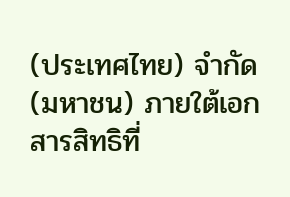(ประเทศไทย) จำกัด (มหาชน) ภายใต้เอกสารสิทธิที่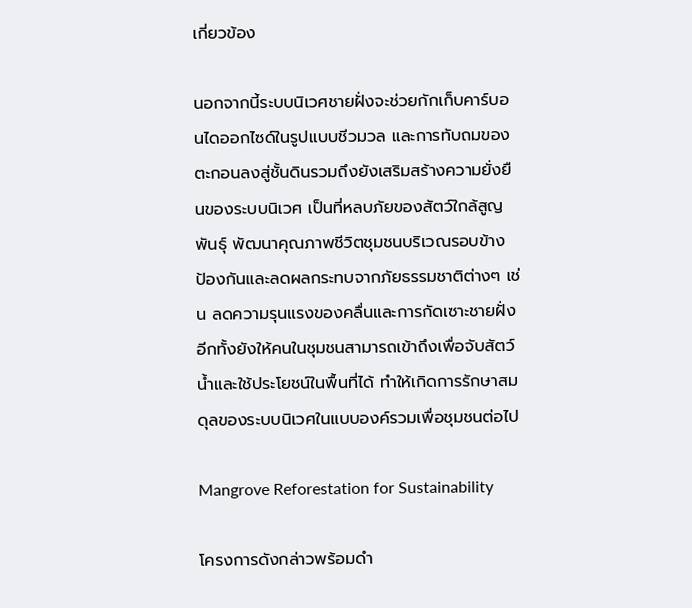เกี่ยวข้อง

นอกจากนี้ระบบนิเวศชายฝั่งจะช่วยกักเก็บคาร์บอนไดออกไซด์ในรูปแบบชีวมวล และการทับถมของตะกอนลงสู่ชั้นดินรวมถึงยังเสริมสร้างความยั่งยืนของระบบนิเวศ เป็นที่หลบภัยของสัตว์ใกล้สูญพันธุ์ พัฒนาคุณภาพชีวิตชุมชนบริเวณรอบข้าง ป้องกันและลดผลกระทบจากภัยธรรมชาติต่างๆ เช่น ลดความรุนแรงของคลื่นและการกัดเซาะชายฝั่ง อีกทั้งยังให้คนในชุมชนสามารถเข้าถึงเพื่อจับสัตว์น้ำและใช้ประโยชน์ในพื้นที่ได้ ทำให้เกิดการรักษาสมดุลของระบบนิเวศในแบบองค์รวมเพื่อชุมชนต่อไป

Mangrove Reforestation for Sustainability

โครงการดังกล่าวพร้อมดำ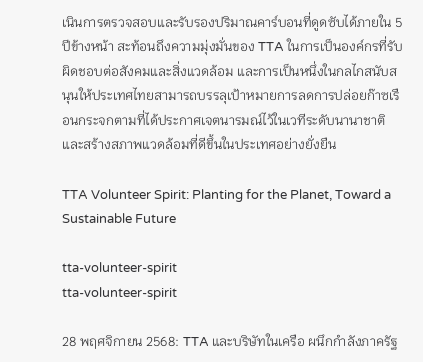เนินการตรวจสอบและรับรองปริมาณคาร์บอนที่ดูดซับได้ภายใน 5 ปีข้างหน้า สะท้อนถึงความมุ่งมั่นของ TTA ในการเป็นองค์กรที่รับผิดชอบต่อสังคมและสิ่งแวดล้อม และการเป็นหนึ่งในกลไกสนับสนุนให้ประเทศไทยสามารถบรรลุเป้าหมายการลดการปล่อยก๊าซเรือนกระจกตามที่ได้ประกาศเจตนารมณ์ไว้ในเวทีระดับนานาชาติ และสร้างสภาพแวดล้อมที่ดีขึ้นในประเทศอย่างยั่งยืน

TTA Volunteer Spirit: Planting for the Planet, Toward a Sustainable Future

tta-volunteer-spirit
tta-volunteer-spirit

28 พฤศจิกายน 2568: TTA และบริษัทในเครือ ผนึกกำลังภาครัฐ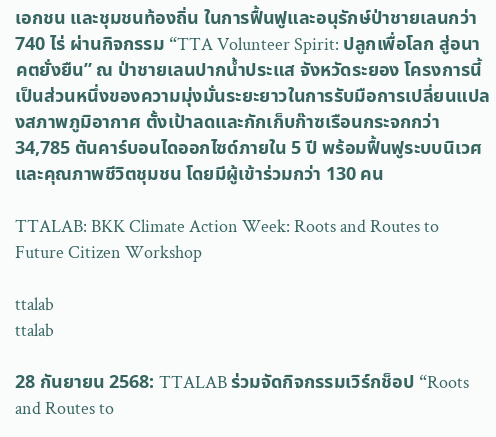เอกชน และชุมชนท้องถิ่น ในการฟื้นฟูและอนุรักษ์ป่าชายเลนกว่า 740 ไร่ ผ่านกิจกรรม “TTA Volunteer Spirit: ปลูกเพื่อโลก สู่อนาคตยั่งยืน” ณ ป่าชายเลนปากน้ำประแส จังหวัดระยอง โครงการนี้เป็นส่วนหนึ่งของความมุ่งมั่นระยะยาวในการรับมือการเปลี่ยนแปลงสภาพภูมิอากาศ ตั้งเป้าลดและกักเก็บก๊าซเรือนกระจกกว่า 34,785 ตันคาร์บอนไดออกไซด์ภายใน 5 ปี พร้อมฟื้นฟูระบบนิเวศและคุณภาพชีวิตชุมชน โดยมีผู้เข้าร่วมกว่า 130 คน

TTALAB: BKK Climate Action Week: Roots and Routes to Future Citizen Workshop

ttalab
ttalab

28 กันยายน 2568: TTALAB ร่วมจัดกิจกรรมเวิร์กช็อป “Roots and Routes to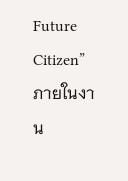Future Citizen” ภายในงาน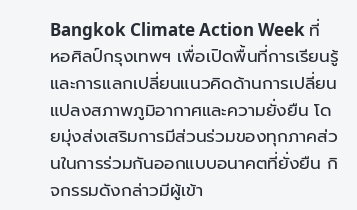Bangkok Climate Action Week ที่ หอศิลป์กรุงเทพฯ เพื่อเปิดพื้นที่การเรียนรู้และการแลกเปลี่ยนแนวคิดด้านการเปลี่ยนแปลงสภาพภูมิอากาศและความยั่งยืน โดยมุ่งส่งเสริมการมีส่วนร่วมของทุกภาคส่วนในการร่วมกันออกแบบอนาคตที่ยั่งยืน กิจกรรมดังกล่าวมีผู้เข้า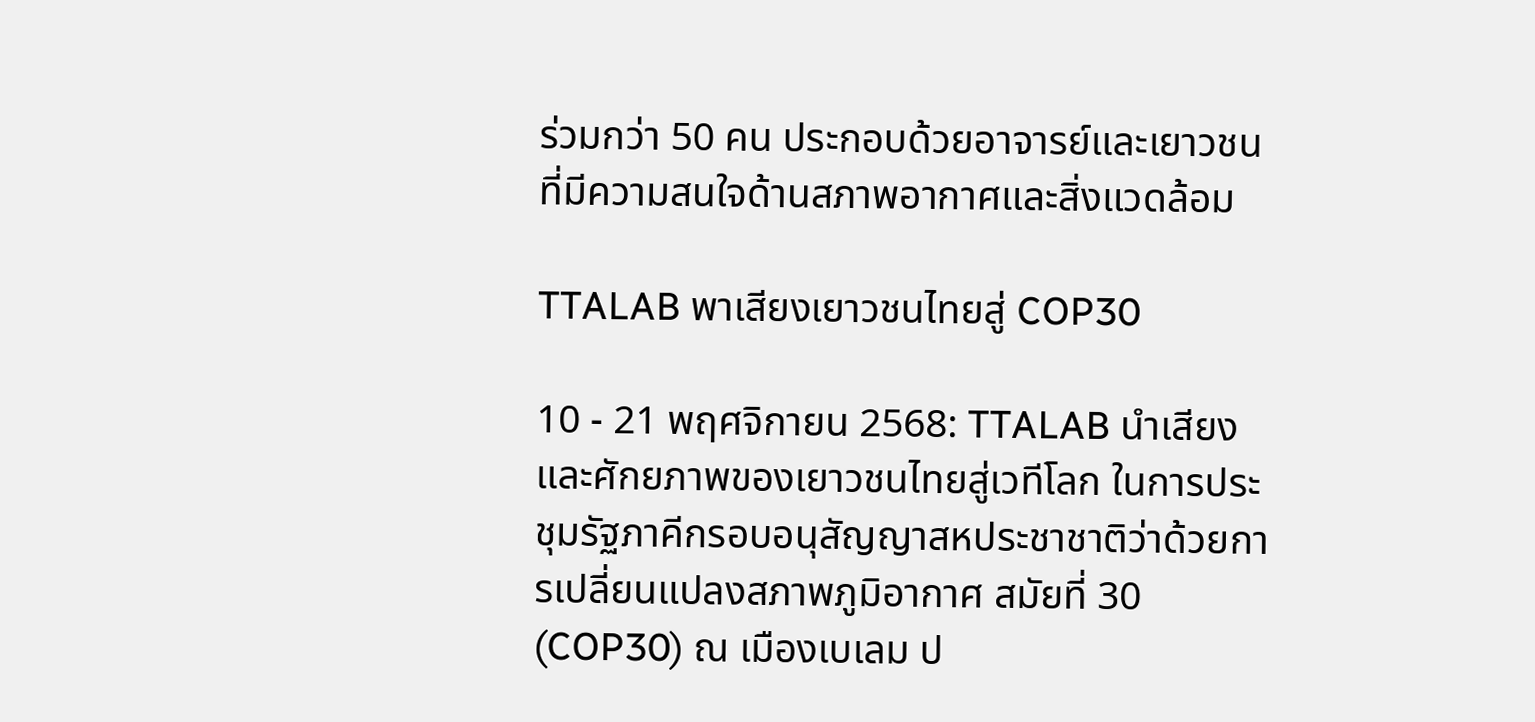ร่วมกว่า 50 คน ประกอบด้วยอาจารย์และเยาวชนที่มีความสนใจด้านสภาพอากาศและสิ่งแวดล้อม

TTALAB พาเสียงเยาวชนไทยสู่ COP30

10 - 21 พฤศจิกายน 2568: TTALAB นำเสียงและศักยภาพของเยาวชนไทยสู่เวทีโลก ในการประชุมรัฐภาคีกรอบอนุสัญญาสหประชาชาติว่าด้วยการเปลี่ยนแปลงสภาพภูมิอากาศ สมัยที่ 30 (COP30) ณ เมืองเบเลม ป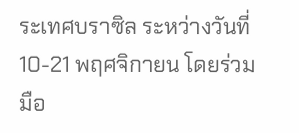ระเทศบราซิล ระหว่างวันที่ 10-21 พฤศจิกายน โดยร่วมมือ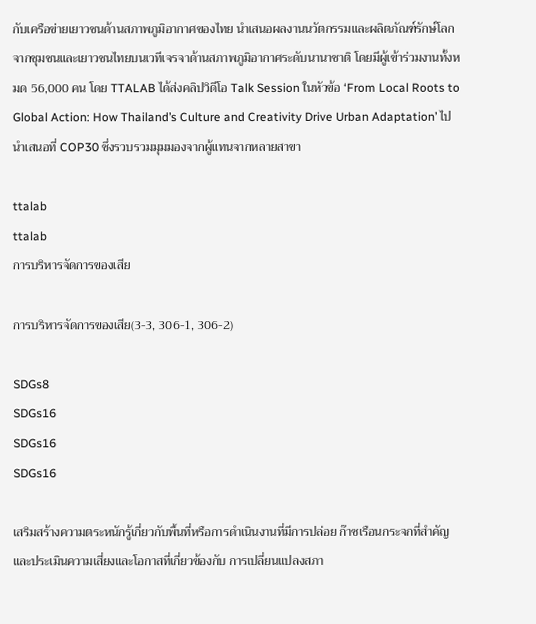กับเครือข่ายเยาวชนด้านสภาพภูมิอากาศของไทย นำเสนอผลงานนวัตกรรมและผลิตภัณฑ์รักษ์โลกจากชุมชนและเยาวชนไทยบนเวทีเจรจาด้านสภาพภูมิอากาศระดับนานาชาติ โดยมีผู้เข้าร่วมงานทั้งหมด 56,000 คน โดย TTALAB ได้ส่งคลิปวิดีโอ Talk Session ในหัวข้อ ‘From Local Roots to Global Action: How Thailand’s Culture and Creativity Drive Urban Adaptation’ ไปนำเสนอที่ COP30 ซึ่งรวบรวมมุมมองจากผู้แทนจากหลายสาขา

ttalab
ttalab
การบริหารจัดการของเสีย

การบริหารจัดการของเสีย(3-3, 306-1, 306-2)

SDGs8
SDGs16
SDGs16
SDGs16

เสริมสร้างความตระหนักรู้เกี่ยวกับพื้นที่หรือการดำเนินงานที่มีการปล่อย ก๊าซเรือนกระจกที่สำคัญ และประเมินความเสี่ยงและโอกาสที่เกี่ยวข้องกับ การเปลี่ยนแปลงสภา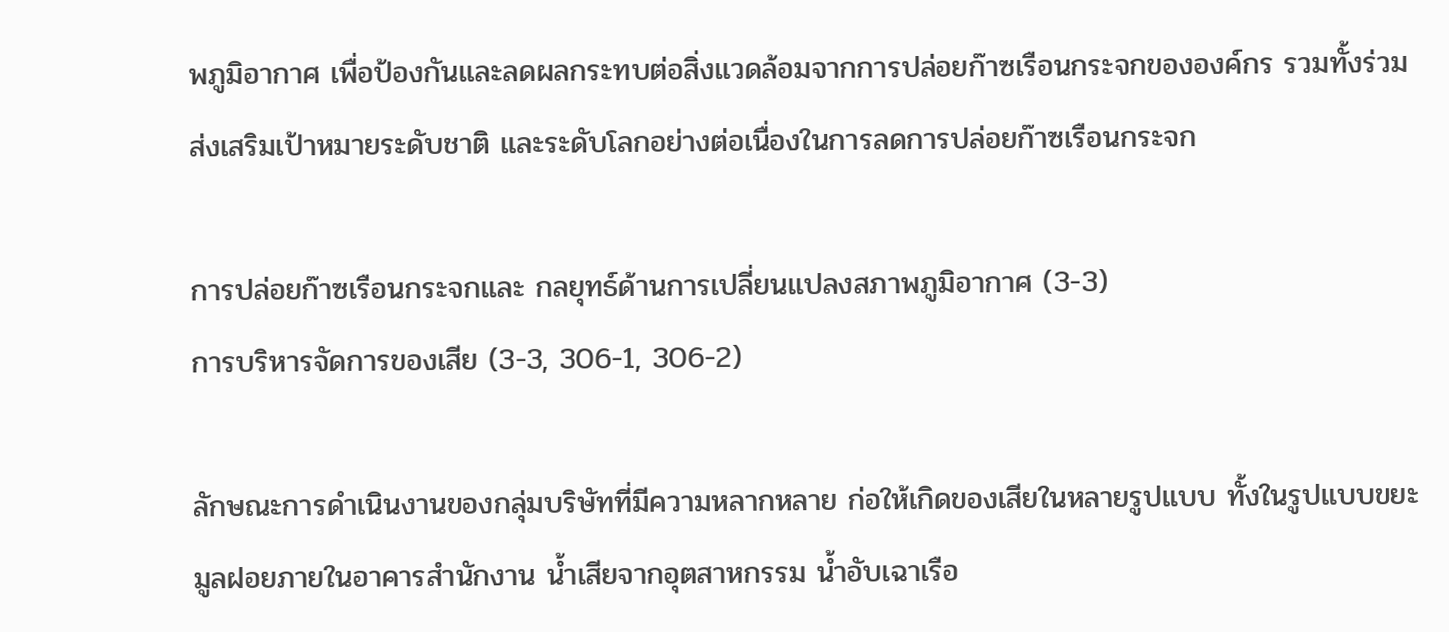พภูมิอากาศ เพื่อป้องกันและลดผลกระทบต่อสิ่งแวดล้อมจากการปล่อยก๊าซเรือนกระจกขององค์กร รวมทั้งร่วมส่งเสริมเป้าหมายระดับชาติ และระดับโลกอย่างต่อเนื่องในการลดการปล่อยก๊าซเรือนกระจก

การปล่อยก๊าซเรือนกระจกและ กลยุทธ์ด้านการเปลี่ยนแปลงสภาพภูมิอากาศ (3-3)
การบริหารจัดการของเสีย (3-3, 306-1, 306-2)

ลักษณะการดำเนินงานของกลุ่มบริษัทที่มีความหลากหลาย ก่อให้เกิดของเสียในหลายรูปแบบ ทั้งในรูปแบบขยะมูลฝอยภายในอาคารสำนักงาน น้ำเสียจากอุตสาหกรรม น้ำอับเฉาเรือ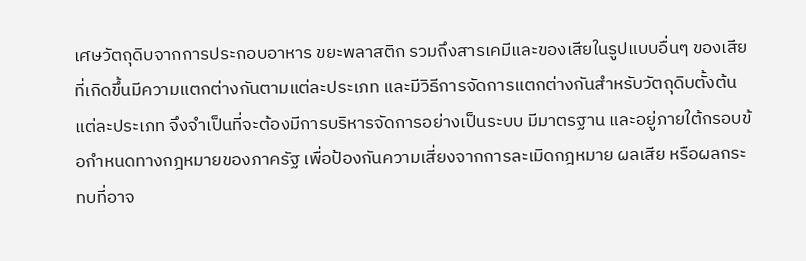เศษวัตถุดิบจากการประกอบอาหาร ขยะพลาสติก รวมถึงสารเคมีและของเสียในรูปแบบอื่นๆ ของเสียที่เกิดขึ้นมีความแตกต่างกันตามแต่ละประเภท และมีวิธีการจัดการแตกต่างกันสำหรับวัตถุดิบตั้งต้นแต่ละประเภท จึงจำเป็นที่จะต้องมีการบริหารจัดการอย่างเป็นระบบ มีมาตรฐาน และอยู่ภายใต้กรอบข้อกำหนดทางกฎหมายของภาครัฐ เพื่อป้องกันความเสี่ยงจากการละเมิดกฎหมาย ผลเสีย หรือผลกระทบที่อาจ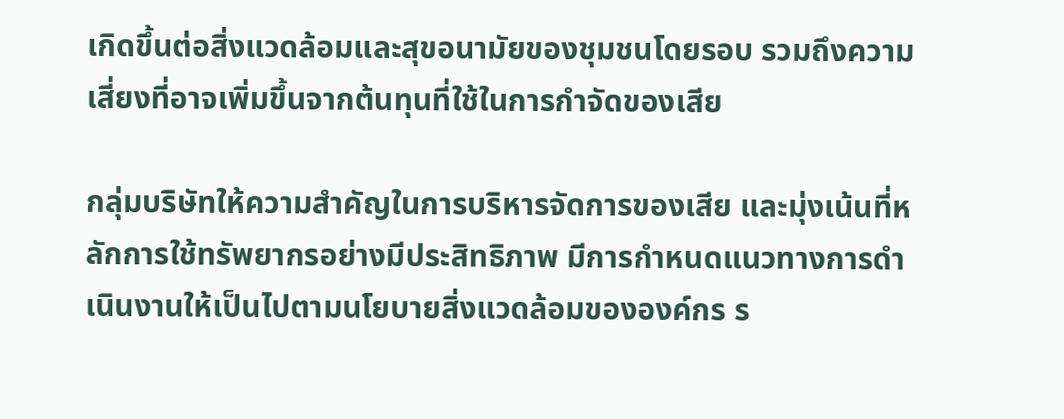เกิดขึ้นต่อสิ่งแวดล้อมและสุขอนามัยของชุมชนโดยรอบ รวมถึงความเสี่ยงที่อาจเพิ่มขึ้นจากต้นทุนที่ใช้ในการกำจัดของเสีย

กลุ่มบริษัทให้ความสำคัญในการบริหารจัดการของเสีย และมุ่งเน้นที่หลักการใช้ทรัพยากรอย่างมีประสิทธิภาพ มีการกำหนดแนวทางการดำเนินงานให้เป็นไปตามนโยบายสิ่งแวดล้อมขององค์กร ร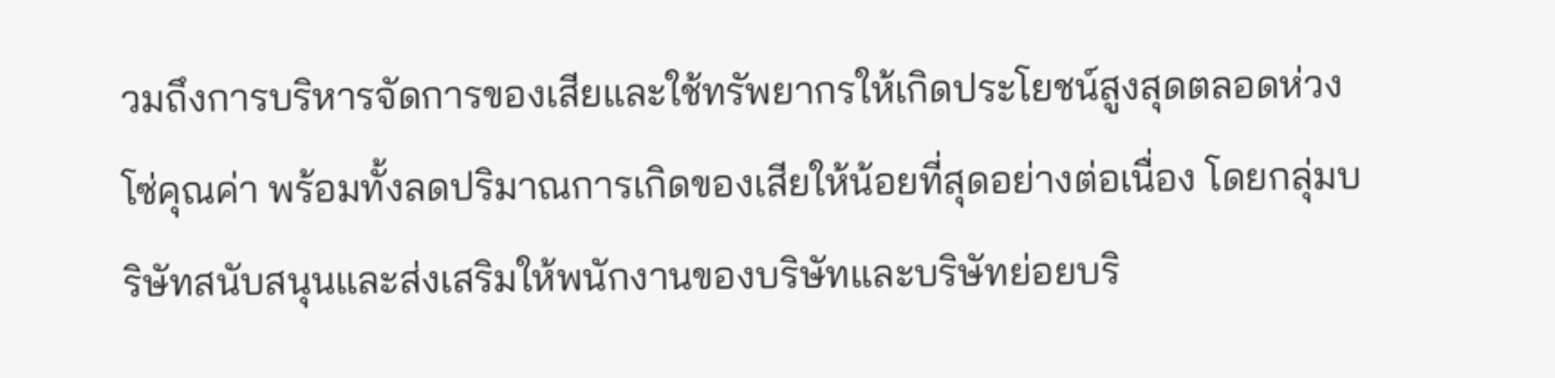วมถึงการบริหารจัดการของเสียและใช้ทรัพยากรให้เกิดประโยชน์สูงสุดตลอดห่วงโซ่คุณค่า พร้อมทั้งลดปริมาณการเกิดของเสียให้น้อยที่สุดอย่างต่อเนื่อง โดยกลุ่มบริษัทสนับสนุนและส่งเสริมให้พนักงานของบริษัทและบริษัทย่อยบริ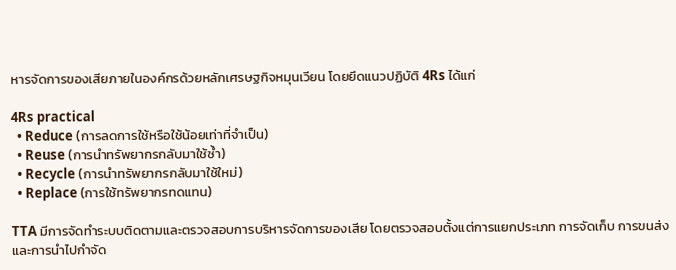หารจัดการของเสียภายในองค์กรด้วยหลักเศรษฐกิจหมุนเวียน โดยยึดแนวปฏิบัติ 4Rs ได้แก่

4Rs practical
  • Reduce (การลดการใช้หรือใช้น้อยเท่าที่จำเป็น)
  • Reuse (การนำทรัพยากรกลับมาใช้ซ้ำ)
  • Recycle (การนำทรัพยากรกลับมาใช้ใหม่)
  • Replace (การใช้ทรัพยากรทดแทน)

TTA มีการจัดทำระบบติดตามและตรวจสอบการบริหารจัดการของเสีย โดยตรวจสอบตั้งแต่การแยกประเภท การจัดเก็บ การขนส่ง และการนำไปกำจัด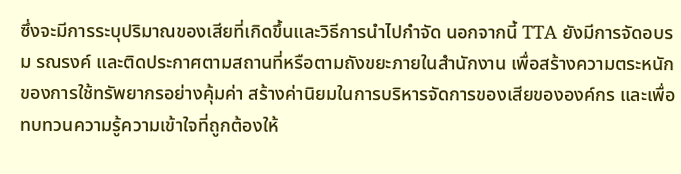ซึ่งจะมีการระบุปริมาณของเสียที่เกิดขึ้นและวิธีการนำไปกำจัด นอกจากนี้ TTA ยังมีการจัดอบรม รณรงค์ และติดประกาศตามสถานที่หรือตามถังขยะภายในสำนักงาน เพื่อสร้างความตระหนักของการใช้ทรัพยากรอย่างคุ้มค่า สร้างค่านิยมในการบริหารจัดการของเสียขององค์กร และเพื่อทบทวนความรู้ความเข้าใจที่ถูกต้องให้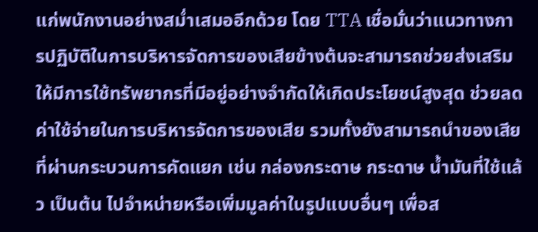แก่พนักงานอย่างสม่ำเสมออีกด้วย โดย TTA เชื่อมั่นว่าแนวทางการปฏิบัติในการบริหารจัดการของเสียข้างต้นจะสามารถช่วยส่งเสริมให้มีการใช้ทรัพยากรที่มีอยู่อย่างจำกัดให้เกิดประโยชน์สูงสุด ช่วยลดค่าใช้จ่ายในการบริหารจัดการของเสีย รวมทั้งยังสามารถนำของเสียที่ผ่านกระบวนการคัดแยก เช่น กล่องกระดาษ กระดาษ น้ำมันที่ใช้แล้ว เป็นต้น ไปจำหน่ายหรือเพิ่มมูลค่าในรูปแบบอื่นๆ เพื่อส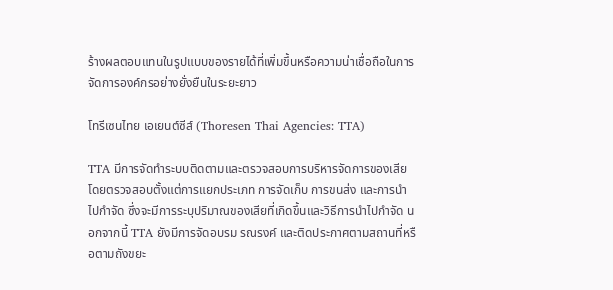ร้างผลตอบแทนในรูปแบบของรายได้ที่เพิ่มขึ้นหรือความน่าเชื่อถือในการจัดการองค์กรอย่างยั่งยืนในระยะยาว

โทรีเซนไทย เอเยนต์ซีส์ (Thoresen Thai Agencies: TTA)

TTA มีการจัดทำระบบติดตามและตรวจสอบการบริหารจัดการของเสีย โดยตรวจสอบตั้งแต่การแยกประเภท การจัดเก็บ การขนส่ง และการนำไปกำจัด ซึ่งจะมีการระบุปริมาณของเสียที่เกิดขึ้นและวิธีการนำไปกำจัด นอกจากนี้ TTA ยังมีการจัดอบรม รณรงค์ และติดประกาศตามสถานที่หรือตามถังขยะ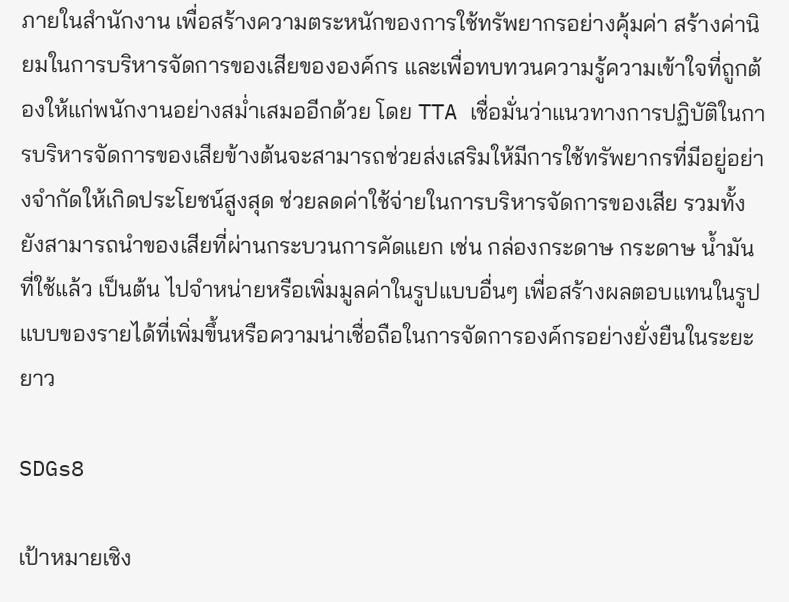ภายในสำนักงาน เพื่อสร้างความตระหนักของการใช้ทรัพยากรอย่างคุ้มค่า สร้างค่านิยมในการบริหารจัดการของเสียขององค์กร และเพื่อทบทวนความรู้ความเข้าใจที่ถูกต้องให้แก่พนักงานอย่างสม่ำเสมออีกด้วย โดย TTA เชื่อมั่นว่าแนวทางการปฏิบัติในการบริหารจัดการของเสียข้างต้นจะสามารถช่วยส่งเสริมให้มีการใช้ทรัพยากรที่มีอยู่อย่างจำกัดให้เกิดประโยชน์สูงสุด ช่วยลดค่าใช้จ่ายในการบริหารจัดการของเสีย รวมทั้งยังสามารถนำของเสียที่ผ่านกระบวนการคัดแยก เช่น กล่องกระดาษ กระดาษ น้ำมันที่ใช้แล้ว เป็นต้น ไปจำหน่ายหรือเพิ่มมูลค่าในรูปแบบอื่นๆ เพื่อสร้างผลตอบแทนในรูปแบบของรายได้ที่เพิ่มขึ้นหรือความน่าเชื่อถือในการจัดการองค์กรอย่างยั่งยืนในระยะยาว

SDGs8

เป้าหมายเชิง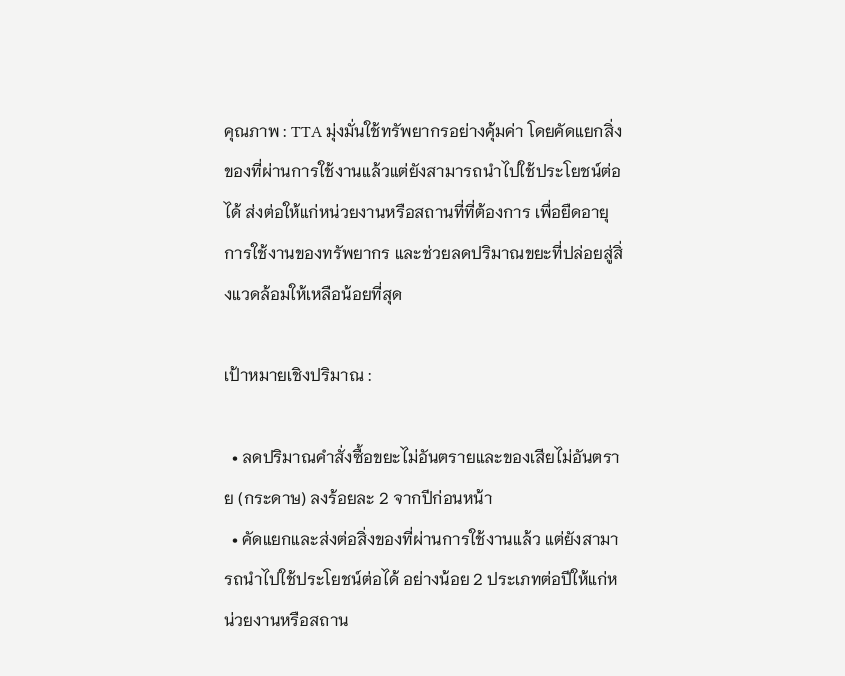คุณภาพ : TTA มุ่งมั่นใช้ทรัพยากรอย่างคุ้มค่า โดยคัดแยกสิ่งของที่ผ่านการใช้งานแล้วแต่ยังสามารถนำไปใช้ประโยชน์ต่อได้ ส่งต่อให้แก่หน่วยงานหรือสถานที่ที่ต้องการ เพื่อยืดอายุการใช้งานของทรัพยากร และช่วยลดปริมาณขยะที่ปล่อยสู่สิ่งแวดล้อมให้เหลือน้อยที่สุด

เป้าหมายเชิงปริมาณ :

  • ลดปริมาณคำสั่งซื้อขยะไม่อันตรายและของเสียไม่อันตราย (กระดาษ) ลงร้อยละ 2 จากปีก่อนหน้า
  • คัดแยกและส่งต่อสิ่งของที่ผ่านการใช้งานแล้ว แต่ยังสามารถนำไปใช้ประโยชน์ต่อได้ อย่างน้อย 2 ประเภทต่อปีให้แก่หน่วยงานหรือสถาน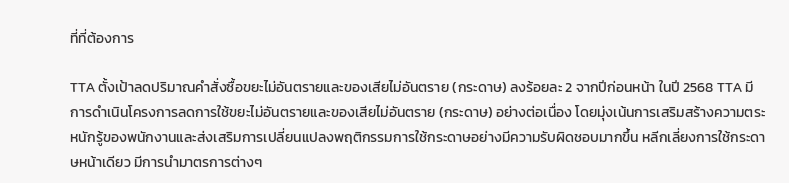ที่ที่ต้องการ

TTA ตั้งเป้าลดปริมาณคำสั่งซื้อขยะไม่อันตรายและของเสียไม่อันตราย (กระดาษ) ลงร้อยละ 2 จากปีก่อนหน้า ในปี 2568 TTA มีการดำเนินโครงการลดการใช้ขยะไม่อันตรายและของเสียไม่อันตราย (กระดาษ) อย่างต่อเนื่อง โดยมุ่งเน้นการเสริมสร้างความตระหนักรู้ของพนักงานและส่งเสริมการเปลี่ยนแปลงพฤติกรรมการใช้กระดาษอย่างมีความรับผิดชอบมากขึ้น หลีกเลี่ยงการใช้กระดาษหน้าเดียว มีการนำมาตรการต่างๆ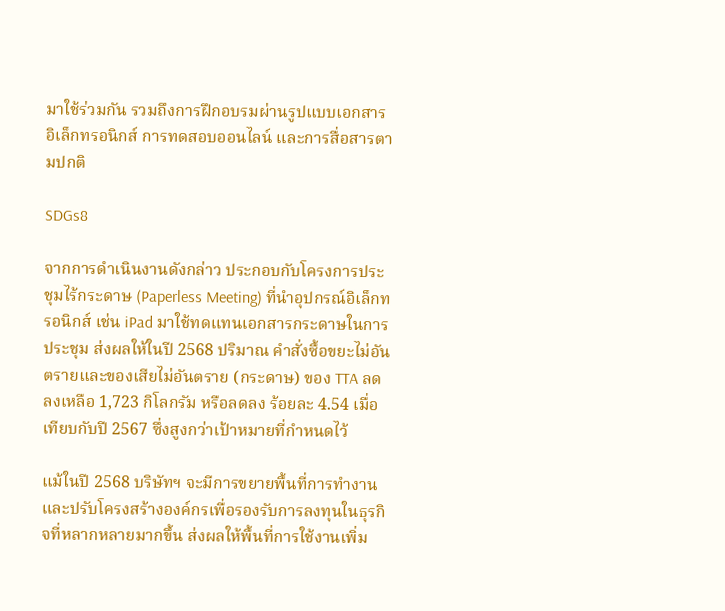มาใช้ร่วมกัน รวมถึงการฝึกอบรมผ่านรูปแบบเอกสารอิเล็กทรอนิกส์ การทดสอบออนไลน์ และการสื่อสารตามปกติ

SDGs8

จากการดำเนินงานดังกล่าว ประกอบกับโครงการประชุมไร้กระดาษ (Paperless Meeting) ที่นำอุปกรณ์อิเล็กทรอนิกส์ เช่น iPad มาใช้ทดแทนเอกสารกระดาษในการประชุม ส่งผลให้ในปี 2568 ปริมาณ คำสั่งซื้อขยะไม่อันตรายและของเสียไม่อันตราย (กระดาษ) ของ TTA ลดลงเหลือ 1,723 กิโลกรัม หรือลดลง ร้อยละ 4.54 เมื่อเทียบกับปี 2567 ซึ่งสูงกว่าเป้าหมายที่กำหนดไว้

แม้ในปี 2568 บริษัทฯ จะมีการขยายพื้นที่การทำงานและปรับโครงสร้างองค์กรเพื่อรองรับการลงทุนในธุรกิจที่หลากหลายมากขึ้น ส่งผลให้พื้นที่การใช้งานเพิ่ม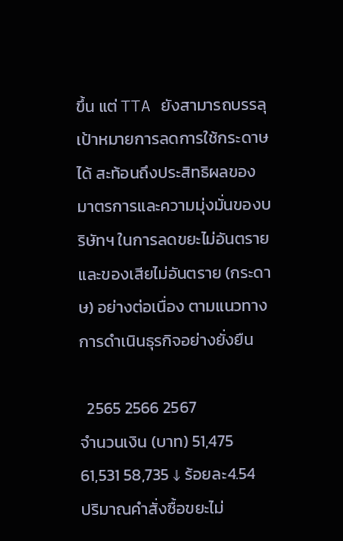ขึ้น แต่ TTA ยังสามารถบรรลุเป้าหมายการลดการใช้กระดาษได้ สะท้อนถึงประสิทธิผลของมาตรการและความมุ่งมั่นของบริษัทฯ ในการลดขยะไม่อันตรายและของเสียไม่อันตราย (กระดาษ) อย่างต่อเนื่อง ตามแนวทางการดำเนินธุรกิจอย่างยั่งยืน

  2565 2566 2567
จำนวนเงิน (บาท) 51,475 61,531 58,735 ↓ ร้อยละ4.54
ปริมาณคำสั่งซื้อขยะไม่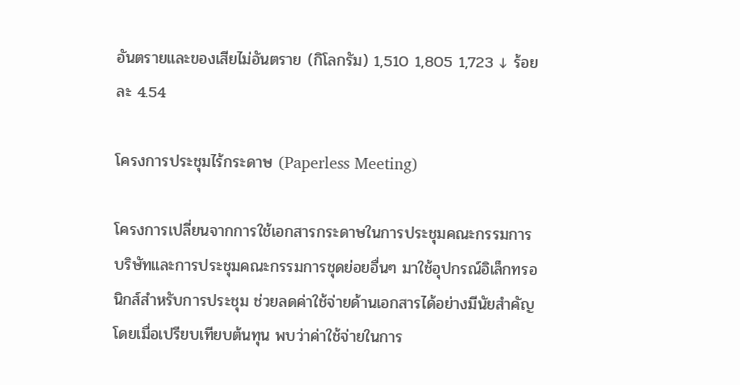อันตรายและของเสียไม่อันตราย (กิโลกรัม) 1,510 1,805 1,723 ↓ ร้อยละ 4.54

โครงการประชุมไร้กระดาษ (Paperless Meeting)

โครงการเปลี่ยนจากการใช้เอกสารกระดาษในการประชุมคณะกรรมการบริษัทและการประชุมคณะกรรมการชุดย่อยอื่นๆ มาใช้อุปกรณ์อิเล็กทรอนิกส์สำหรับการประชุม ช่วยลดค่าใช้จ่ายด้านเอกสารได้อย่างมีนัยสำคัญ โดยเมื่อเปรียบเทียบต้นทุน พบว่าค่าใช้จ่ายในการ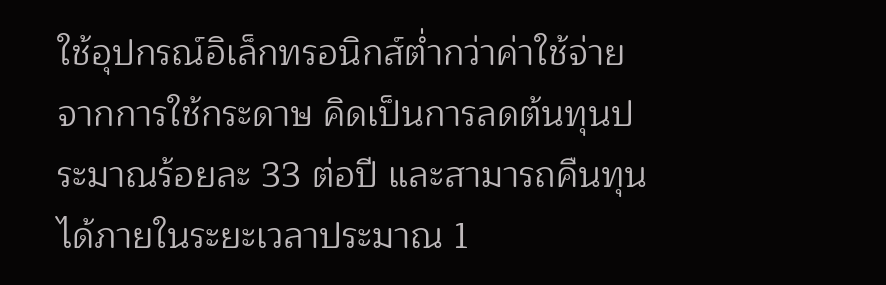ใช้อุปกรณ์อิเล็กทรอนิกส์ต่ำกว่าค่าใช้จ่ายจากการใช้กระดาษ คิดเป็นการลดต้นทุนประมาณร้อยละ 33 ต่อปี และสามารถคืนทุนได้ภายในระยะเวลาประมาณ 1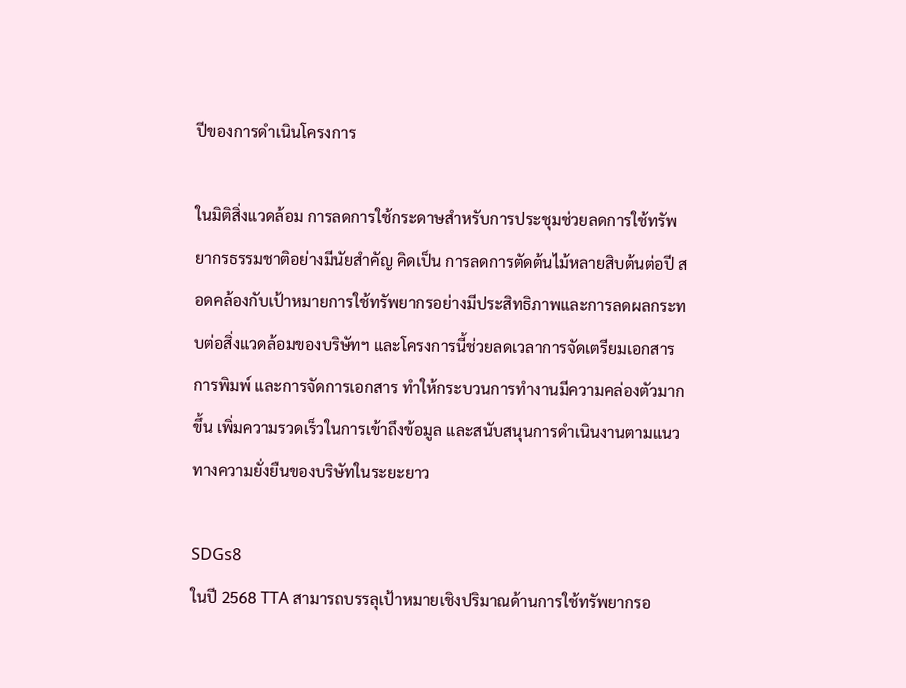ปีของการดำเนินโครงการ

ในมิติสิ่งแวดล้อม การลดการใช้กระดาษสำหรับการประชุมช่วยลดการใช้ทรัพยากรธรรมชาติอย่างมีนัยสำคัญ คิดเป็น การลดการตัดต้นไม้หลายสิบต้นต่อปี สอดคล้องกับเป้าหมายการใช้ทรัพยากรอย่างมีประสิทธิภาพและการลดผลกระทบต่อสิ่งแวดล้อมของบริษัทฯ และโครงการนี้ช่วยลดเวลาการจัดเตรียมเอกสาร การพิมพ์ และการจัดการเอกสาร ทำให้กระบวนการทำงานมีความคล่องตัวมากขึ้น เพิ่มความรวดเร็วในการเข้าถึงข้อมูล และสนับสนุนการดำเนินงานตามแนวทางความยั่งยืนของบริษัทในระยะยาว

SDGs8
ในปี 2568 TTA สามารถบรรลุเป้าหมายเชิงปริมาณด้านการใช้ทรัพยากรอ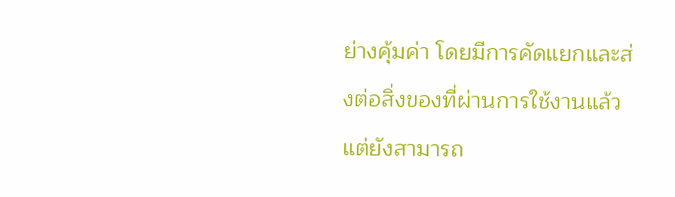ย่างคุ้มค่า โดยมีการคัดแยกและส่งต่อสิ่งของที่ผ่านการใช้งานแล้วแต่ยังสามารถ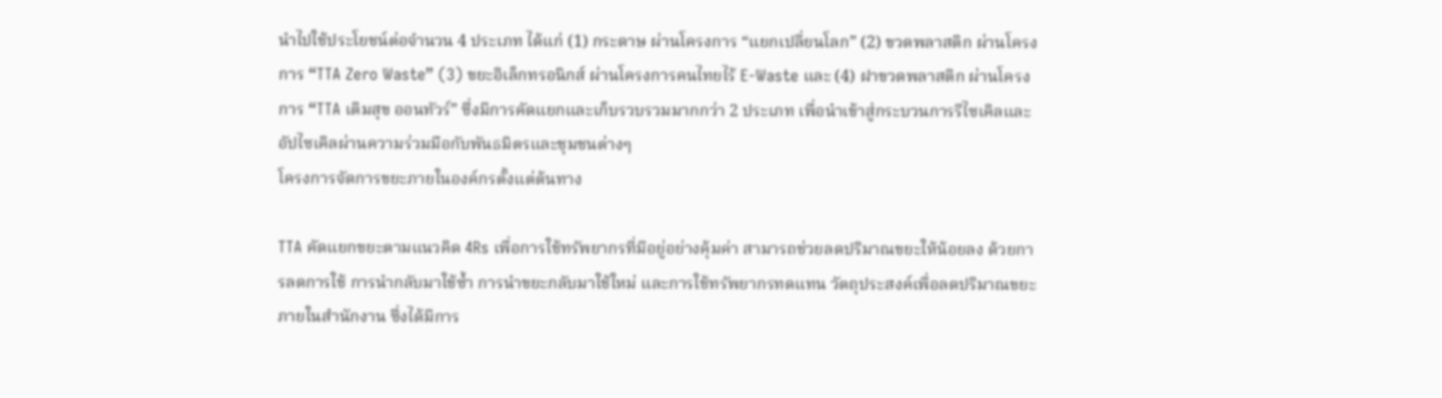นำไปใช้ประโยชน์ต่อจำนวน 4 ประเภท ได้แก่ (1) กระดาษ ผ่านโครงการ “แยกเปลี่ยนโลก” (2) ขวดพลาสติก ผ่านโครงการ “TTA Zero Waste” (3) ขยะอิเล็กทรอนิกส์ ผ่านโครงการคนไทยไร้ E-Waste และ (4) ฝาขวดพลาสติก ผ่านโครงการ “TTA เติมสุข ออนทัวร์” ซึ่งมีการคัดแยกและเก็บรวบรวมมากกว่า 2 ประเภท เพื่อนำเข้าสู่กระบวนการรีไซเคิลและอัปไซเคิลผ่านความร่วมมือกับพันธมิตรและชุมชนต่างๆ
โครงการจัดการขยะภายในองค์กรตั้งแต่ต้นทาง

TTA คัดแยกขยะตามแนวคิด 4Rs เพื่อการใช้ทรัพยากรที่มีอยู่อย่างคุ้มค่า สามารถช่วยลดปริมาณขยะให้น้อยลง ด้วยการลดการใช้ การนํากลับมาใช้ซ้ำ การนําขยะกลับมาใช้ใหม่ และการใช้ทรัพยากรทดแทน วัตถุประสงค์เพื่อลดปริมาณขยะภายในสำนักงาน ซึ่งได้มีการ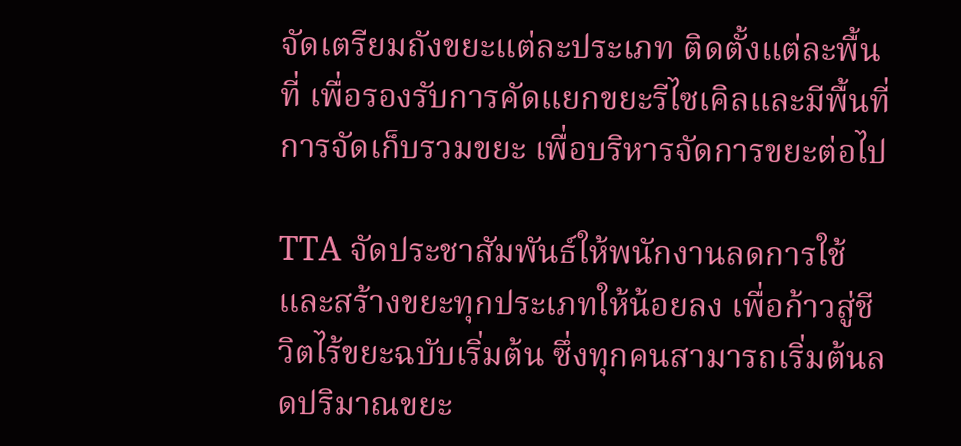จัดเตรียมถังขยะแต่ละประเภท ติดตั้งแต่ละพื้นที่ เพื่อรองรับการคัดแยกขยะรีไซเคิลและมีพื้นที่การจัดเก็บรวมขยะ เพื่อบริหารจัดการขยะต่อไป

TTA จัดประชาสัมพันธ์ให้พนักงานลดการใช้ และสร้างขยะทุกประเภทให้น้อยลง เพื่อก้าวสู่ชีวิตไร้ขยะฉบับเริ่มต้น ซึ่งทุกคนสามารถเริ่มต้นลดปริมาณขยะ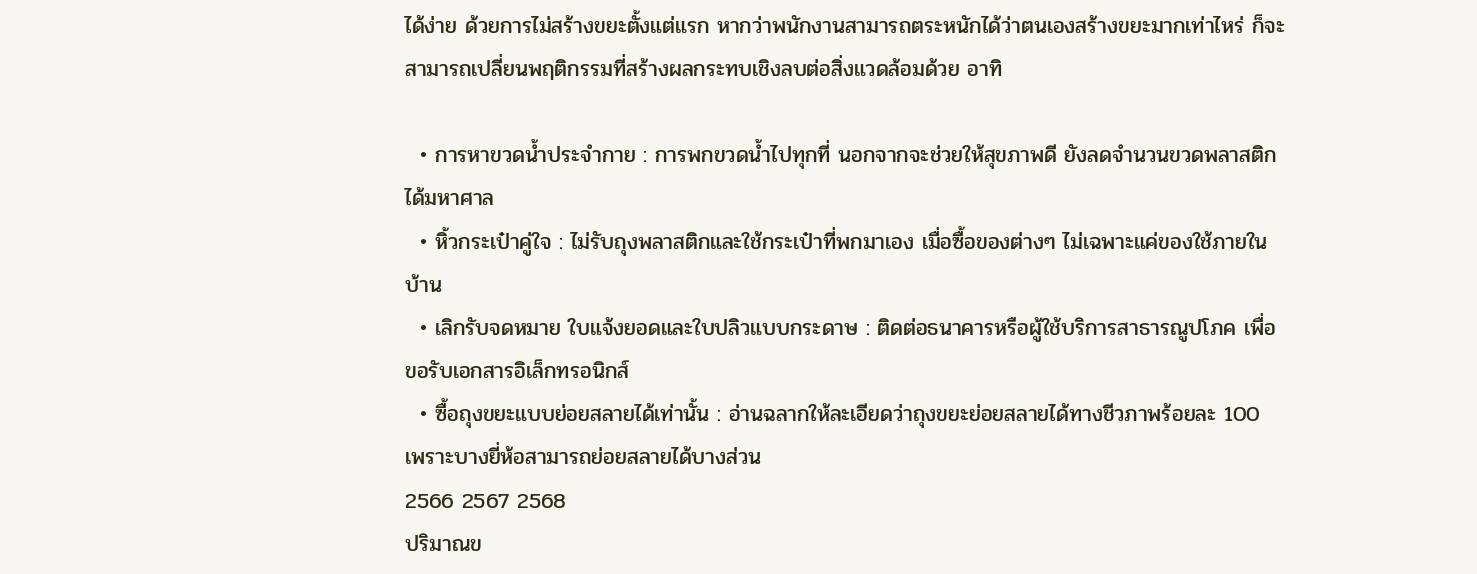ได้ง่าย ด้วยการไม่สร้างขยะตั้งแต่แรก หากว่าพนักงานสามารถตระหนักได้ว่าตนเองสร้างขยะมากเท่าไหร่ ก็จะสามารถเปลี่ยนพฤติกรรมที่สร้างผลกระทบเชิงลบต่อสิ่งแวดล้อมด้วย อาทิ

  • การหาขวดน้ำประจำกาย : การพกขวดน้ำไปทุกที่ นอกจากจะช่วยให้สุขภาพดี ยังลดจำนวนขวดพลาสติกได้มหาศาล
  • หิ้วกระเป๋าคู่ใจ : ไม่รับถุงพลาสติกและใช้กระเป๋าที่พกมาเอง เมื่อซื้อของต่างๆ ไม่เฉพาะแค่ของใช้ภายในบ้าน
  • เลิกรับจดหมาย ใบแจ้งยอดและใบปลิวแบบกระดาษ : ติดต่อธนาคารหรือผู้ใช้บริการสาธารณูปโภค เพื่อขอรับเอกสารอิเล็กทรอนิกส์
  • ซื้อถุงขยะแบบย่อยสลายได้เท่านั้น : อ่านฉลากให้ละเอียดว่าถุงขยะย่อยสลายได้ทางชีวภาพร้อยละ 100 เพราะบางยี่ห้อสามารถย่อยสลายได้บางส่วน
2566 2567 2568
ปริมาณข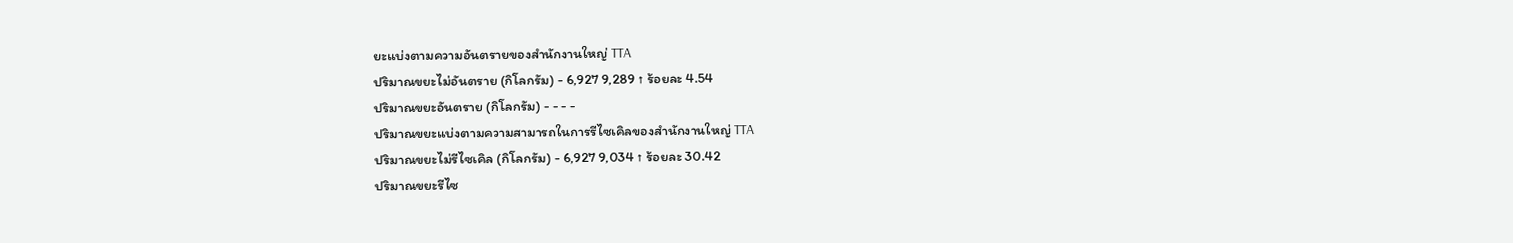ยะแบ่งตามความอันตรายของสำนักงานใหญ่ TTA
ปริมาณขยะไม่อันตราย (กิโลกรัม) - 6,927 9,289 ↑ ร้อยละ 4.54
ปริมาณขยะอันตราย (กิโลกรัม) - - - -
ปริมาณขยะแบ่งตามความสามารถในการรีไซเคิลของสำนักงานใหญ่ TTA
ปริมาณขยะไม่รีไซเคิล (กิโลกรัม) - 6,927 9,034 ↑ ร้อยละ 30.42
ปริมาณขยะรีไซ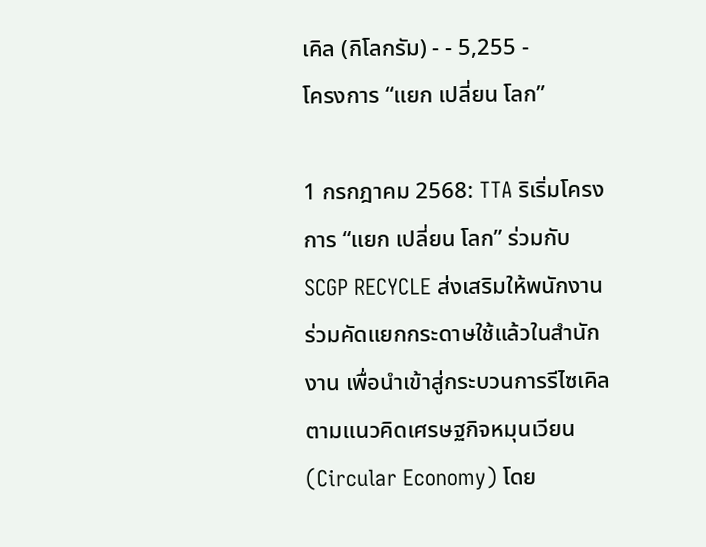เคิล (กิโลกรัม) - - 5,255 -
โครงการ “แยก เปลี่ยน โลก”

1 กรกฎาคม 2568: TTA ริเริ่มโครงการ “แยก เปลี่ยน โลก” ร่วมกับ SCGP RECYCLE ส่งเสริมให้พนักงานร่วมคัดแยกกระดาษใช้แล้วในสำนักงาน เพื่อนำเข้าสู่กระบวนการรีไซเคิล ตามแนวคิดเศรษฐกิจหมุนเวียน (Circular Economy) โดย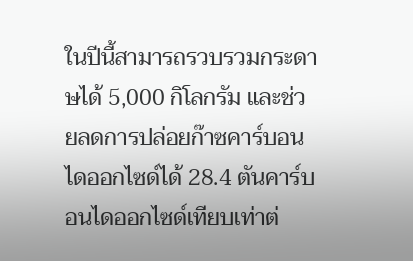ในปีนี้สามารถรวบรวมกระดาษได้ 5,000 กิโลกรัม และช่วยลดการปล่อยก๊าซคาร์บอนไดออกไซด์ได้ 28.4 ตันคาร์บอนไดออกไซด์เทียบเท่าต่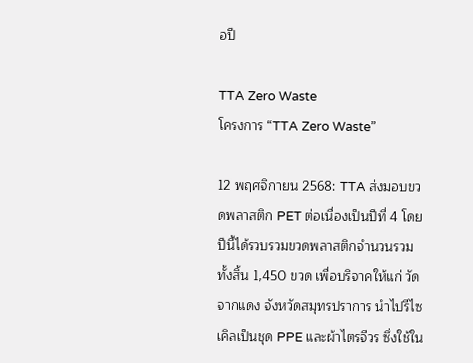อปี

TTA Zero Waste
โครงการ “TTA Zero Waste”

12 พฤศจิกายน 2568: TTA ส่งมอบขวดพลาสติก PET ต่อเนื่องเป็นปีที่ 4 โดยปีนี้ได้รวบรวมขวดพลาสติกจำนวนรวมทั้งสิ้น 1,450 ขวด เพื่อบริจาคให้แก่ วัดจากแดง จังหวัดสมุทรปราการ นำไปรีไซเคิลเป็นชุด PPE และผ้าไตรจีวร ซึ่งใช้ใน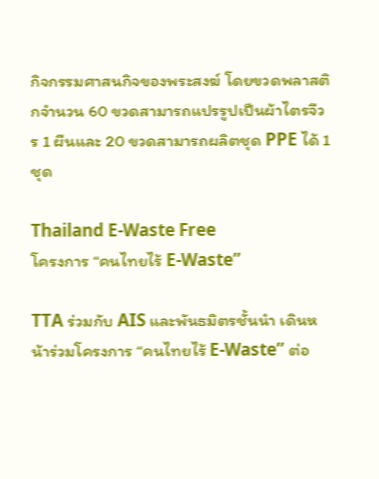กิจกรรมศาสนกิจของพระสงฆ์ โดยขวดพลาสติกจำนวน 60 ขวดสามารถแปรรูปเป็นผ้าไตรจีวร 1 ผืนและ 20 ขวดสามารถผลิตชุด PPE ได้ 1 ชุด

Thailand E-Waste Free
โครงการ “คนไทยไร้ E-Waste”

TTA ร่วมกับ AIS และพันธมิตรชั้นนำ เดินหน้าร่วมโครงการ “คนไทยไร้ E-Waste” ต่อ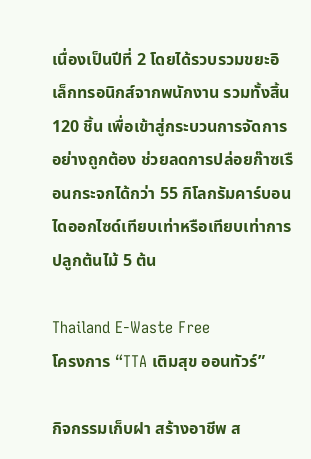เนื่องเป็นปีที่ 2 โดยได้รวบรวมขยะอิเล็กทรอนิกส์จากพนักงาน รวมทั้งสิ้น 120 ชิ้น เพื่อเข้าสู่กระบวนการจัดการอย่างถูกต้อง ช่วยลดการปล่อยก๊าซเรือนกระจกได้กว่า 55 กิโลกรัมคาร์บอนไดออกไซด์เทียบเท่าหรือเทียบเท่าการปลูกต้นไม้ 5 ต้น

Thailand E-Waste Free
โครงการ “TTA เติมสุข ออนทัวร์”

กิจกรรมเก็บฝา สร้างอาชีพ ส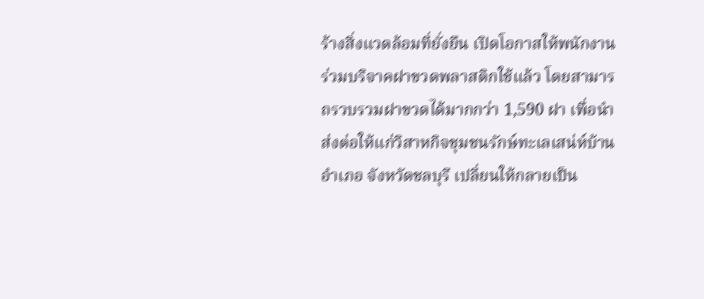ร้างสิ่งแวดล้อมที่ยั่งยืน เปิดโอกาสให้พนักงานร่วมบริจาคฝาขวดพลาสติกใช้แล้ว โดยสามารถรวบรวมฝาขวดได้มากกว่า 1,590 ฝา เพื่อนำส่งต่อให้แก่วิสาหกิจชุมชนรักษ์ทะเลเสน่ห์บ้านอำเภอ จังหวัดชลบุรี เปลี่ยนให้กลายเป็น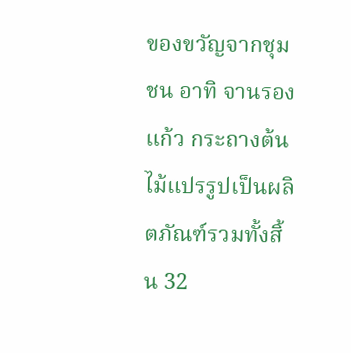ของขวัญจากชุมชน อาทิ จานรองแก้ว กระถางต้นไม้แปรรูปเป็นผลิตภัณฑ์รวมทั้งสิ้น 32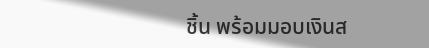ชิ้น พร้อมมอบเงินส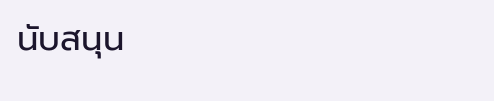นับสนุน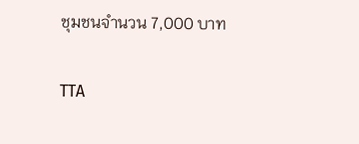ชุมชนจำนวน 7,000 บาท

TTA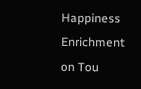Happiness Enrichment on Tou